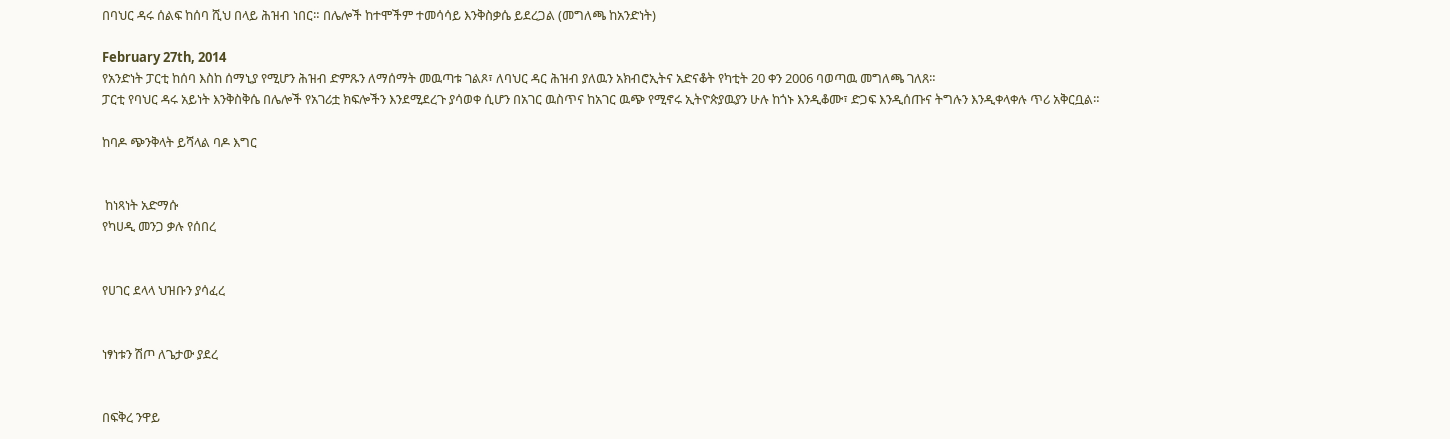በባህር ዳሩ ሰልፍ ከሰባ ሺህ በላይ ሕዝብ ነበር። በሌሎች ከተሞችም ተመሳሳይ እንቅስቃሴ ይደረጋል (መግለጫ ከአንድነት)

February 27th, 2014
የአንድነት ፓርቲ ከሰባ እስከ ሰማኒያ የሚሆን ሕዝብ ድምጹን ለማሰማት መዉጣቱ ገልጾ፣ ለባህር ዳር ሕዝብ ያለዉን አክብሮኢትና አድናቆት የካቲት 20 ቀን 2006 ባወጣዉ መግለጫ ገለጸ።
ፓርቲ የባህር ዳሩ አይነት እንቅስቅሴ በሌሎች የአገሪቷ ክፍሎችን እንደሚደረጉ ያሳወቀ ሲሆን በአገር ዉስጥና ከአገር ዉጭ የሚኖሩ ኢትዮጵያዉያን ሁሉ ከጎኑ እንዲቆሙ፣ ድጋፍ እንዲሰጡና ትግሉን እንዲቀላቀሉ ጥሪ አቅርቧል።

ከባዶ ጭንቅላት ይሻላል ባዶ እግር


 ከነጻነት አድማሱ
የካሀዲ መንጋ ቃሉ የሰበረ


የሀገር ደላላ ህዝቡን ያሳፈረ


ነፃነቱን ሽጦ ለጌታው ያደረ


በፍቅረ ንዋይ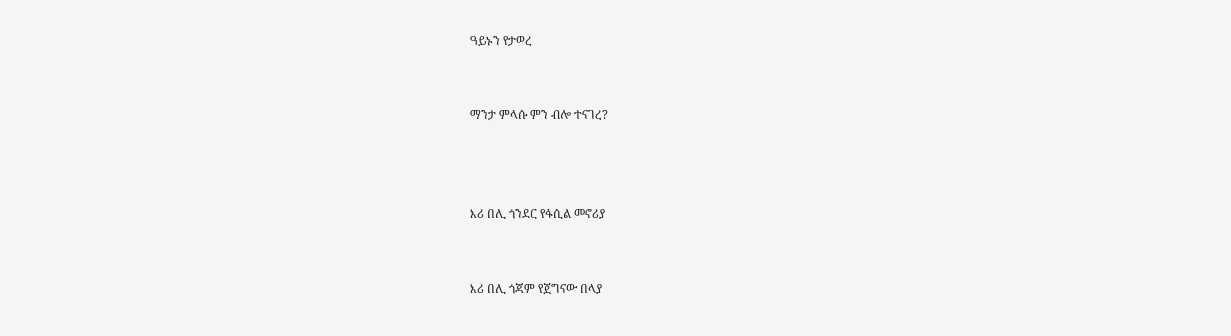ዓይኑን የታወረ


ማንታ ምላሱ ምን ብሎ ተናገረ?



እሪ በሊ ጎንደር የፋሲል መኖሪያ


እሪ በሊ ጎጃም የጀግናው በላያ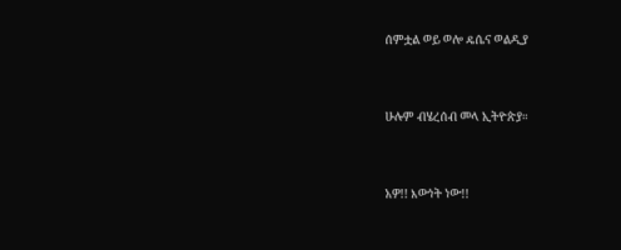ሰምቷል ወይ ወሎ ዴሴና ወልዲያ


ሁሉም ብሄረሰብ መላ ኢትዮጵያ።


አዎ!! እውነት ነው!!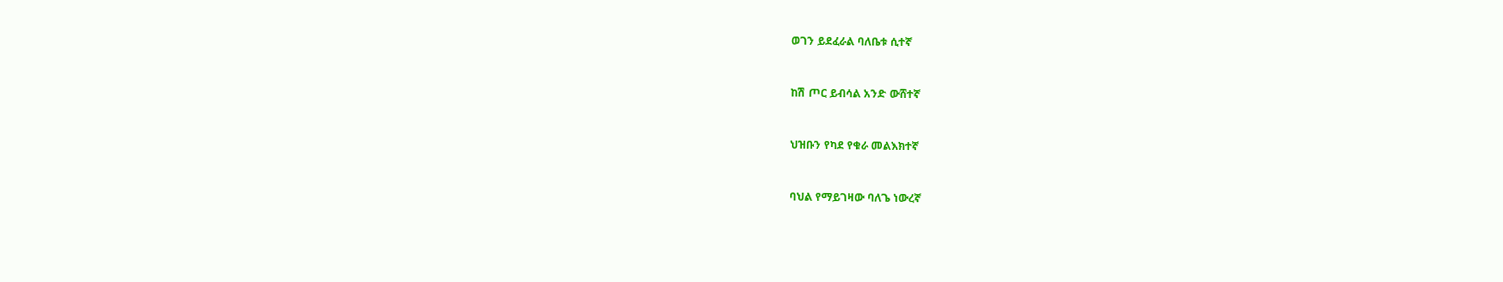ወገን ይደፈራል ባለቤቱ ሲተኛ


ከሽ ጦር ይብሳል አንድ ውሸተኛ


ህዝቡን የካደ የቁራ መልእክተኛ


ባህል የማይገዛው ባለጌ ነውረኛ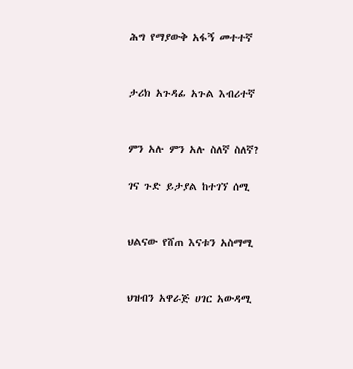ሕግ የማያውቅ አፋኝ መተተኛ


ታሪክ አጉዳፊ አጉል እብሪተኛ


ምን አሉ ምን አሉ ስለኛ ስለኛ?

ገና ጉድ ይታያል ከተገኘ ሰሚ


ህልናው የሸጠ እናቱን አስማሚ


ህዝብን አዋራጅ ሀገር አውዳሚ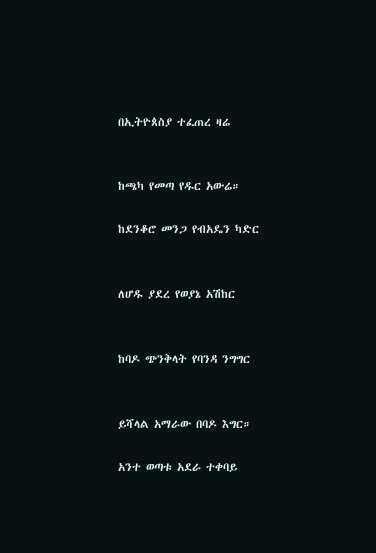በኢትዮጰስያ ተፈጠረ ዛሬ


ከጫካ የመጣ የዱር አውሬ።

ከደንቆሮ መንጋ የብአዴን ካድር


ለሆዱ ያደረ የወያኔ አሽከር


ከባዶ ጭንቅላት የባንዳ ንግግር


ይሻላል አማራው በባዶ እግር።

አንተ ወጣቱ አደራ ተቀባይ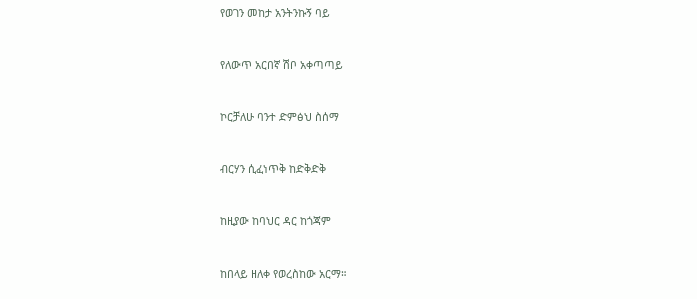የወገን መከታ አንትንኩኝ ባይ


የለውጥ አርበኛ ሽቦ አቀጣጣይ


ኮርቻለሁ ባንተ ድምፅህ ስሰማ


ብርሃን ሲፈነጥቅ ከድቅድቅ


ከዚያው ከባህር ዳር ከጎጃም


ከበላይ ዘለቀ የወረስከው አርማ።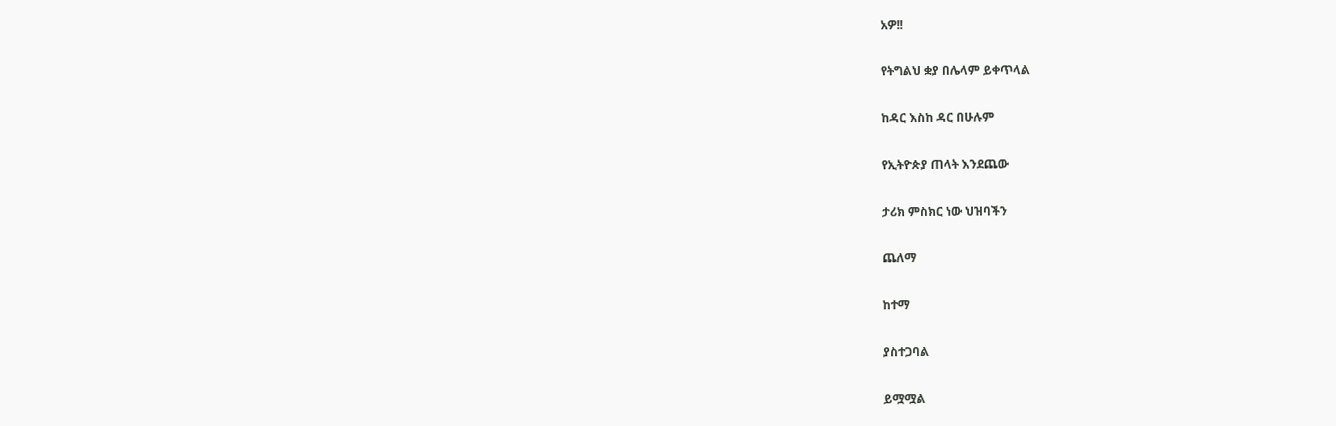አዎ!!


የትግልህ ቋያ በሌላም ይቀጥላል


ከዳር እስከ ዳር በሁሉም


የኢትዮጵያ ጠላት እንደጨው


ታሪክ ምስክር ነው ህዝባችን


ጨለማ


ከተማ


ያስተጋባል


ይሟሟል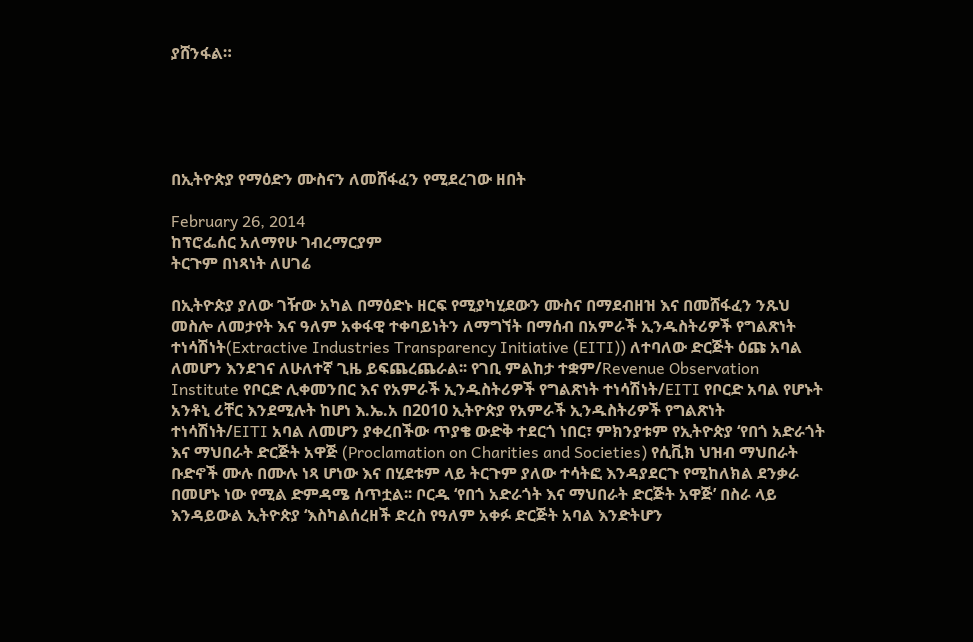ያሸንፋል።





በኢትዮጵያ የማዕድን ሙስናን ለመሸፋፈን የሚደረገው ዘበት

February 26, 2014
ከፕሮፌሰር አለማየሁ ገብረማርያም
ትርጉም በነጻነት ለሀገሬ

በኢትዮጵያ ያለው ገዥው አካል በማዕድኑ ዘርፍ የሚያካሂደውን ሙስና በማደብዘዝ እና በመሸፋፈን ንጹህ መስሎ ለመታየት እና ዓለም አቀፋዊ ተቀባይነትን ለማግኘት በማሰብ በአምራች ኢንዱስትሪዎች የግልጽነት ተነሳሽነት(Extractive Industries Transparency Initiative (EITI)) ለተባለው ድርጅት ዕጩ አባል ለመሆን እንደገና ለሁለተኛ ጊዜ ይፍጨረጨራል፡፡ የገቢ ምልከታ ተቋም/Revenue Observation Institute የቦርድ ሊቀመንበር እና የአምራች ኢንዱስትሪዎች የግልጽነት ተነሳሽነት/EITI የቦርድ አባል የሆኑት አንቶኒ ሪቸር እንደሚሉት ከሆነ እ.ኤ.አ በ2010 ኢትዮጵያ የአምራች ኢንዱስትሪዎች የግልጽነት ተነሳሽነት/EITI አባል ለመሆን ያቀረበችው ጥያቄ ውድቅ ተደርጎ ነበር፣ ምክንያቱም የኢትዮጵያ ‘የበጎ አድራጎት እና ማህበራት ድርጅት አዋጅ (Proclamation on Charities and Societies) የሲቪክ ህዝብ ማህበራት ቡድኖች ሙሉ በሙሉ ነጻ ሆነው እና በሂደቱም ላይ ትርጉም ያለው ተሳትፎ እንዳያደርጉ የሚከለክል ደንቃራ በመሆኑ ነው የሚል ድምዳሜ ሰጥቷል፡፡ ቦርዱ ‘የበጎ አድራጎት እና ማህበራት ድርጅት አዋጅ’ በስራ ላይ እንዳይውል ኢትዮጵያ ‘እስካልሰረዘች ድረስ የዓለም አቀፉ ድርጅት አባል እንድትሆን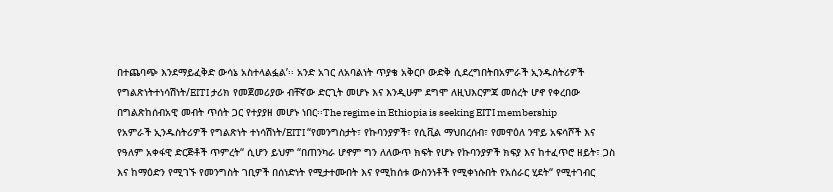በተጨባጭ እንደማይፈቅድ ውሳኔ አስተላልፏል’፡፡ አንድ አገር ለአባልነት ጥያቄ አቅርቦ ውድቅ ሲደረግበትበአምራች ኢንዱስትሪዎች የግልጽነትተነሳሽነት/EITI ታሪክ የመጀመሪያው ብቸኛው ድርጊት መሆኑ እና እንዲሁም ደግሞ ለዚህእርምጃ መሰረት ሆኖ የቀረበው በግልጽከሰብአዊ መብት ጥሰት ጋር የተያያዘ መሆኑ ነበር፡፡The regime in Ethiopia is seeking EITI membership
የአምራች ኢንዱስትሪዎች የግልጽነት ተነሳሽነት/EITI “የመንግስታት፣ የኩባንያዎች፣ የሲቪል ማህበረሰብ፣ የመዋዕለ ንዋይ አፍሳሾች እና የዓለም አቀፋዊ ድርጅቶች ጥምረት“ ሲሆን ይህም “በጠንካራ ሆኖም ግን ለለውጥ ክፍት የሆኑ የኩባንያዎች ክፍያ እና ከተፈጥሮ ዘይት፣ ጋስ እና ከማዕድን የሚገኙ የመንግስት ገቢዎች በሰነድነት የሚታተሙበት እና የሚከሰቱ ውስንነቶች የሚቀነሱበት የአሰራር ሂደት“ የሚተገብር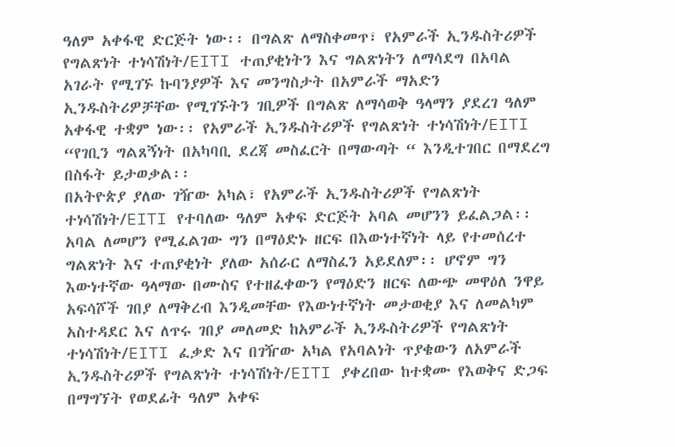ዓለም አቀፋዊ ድርጅት ነው፡፡ በግልጽ ለማስቀመጥ፣ የአምራች ኢንዱስትሪዎች የግልጽነት ተነሳሽነት/EITI ተጠያቂነትን እና ግልጽነትን ለማሳደግ በአባል አገራት የሚገኙ ኩባንያዎች እና መንግስታት በአምራች ማአድን ኢንዱስትሪዎቻቸው የሚገኙትን ገቢዎች በግልጽ ለማሳወቅ ዓላማን ያደረገ ዓለም አቀፋዊ ተቋም ነው፡፡ የአምራች ኢንዱስትሪዎች የግልጽነት ተነሳሽነት/EITI “የገቢን ግልጸኝነት በአካባቢ ደረጃ መስፈርት በማውጣት “ እንዲተገበር በማደረግ በስፋት ይታወቃል፡፡
በአትዮጵያ ያለው ገዥው አካል፣ የአምራች ኢንዱስትሪዎች የግልጽነት ተነሳሽነት/EITI የተባለው ዓለም አቀፍ ድርጅት አባል መሆንን ይፈልጋል፡፡ አባል ለመሆን የሚፈልገው ግን በማዕድኑ ዘርፍ በእውነተኛነት ላይ የተመሰረተ ግልጽነት እና ተጠያቂነት ያለው አሰራር ለማስፈን አይደለም፡፡ ሆኖም ግን እውነተኛው ዓላማው በሙስና የተዘፈቀውን የማዕድን ዘርፍ ለውጭ መዋዕለ ንዋይ አፍሳሾች ገበያ ለማቅረብ እንዲመቸው የእውነተኛነት መታወቂያ እና ለመልካም አስተዳደር እና ለጥሩ ገበያ መለመድ ከአምራች ኢንዱስትሪዎች የግልጽነት ተነሳሽነት/EITI ፈቃድ እና በገዥው አካል የአባልነት ጥያቄውን ለአምራች ኢንዱስትሪዎች የግልጽነት ተነሳሽነት/EITI ያቀረበው ከተቋሙ የእወቅና ድጋፍ በማግኘት የወደፊት ዓለም አቀፍ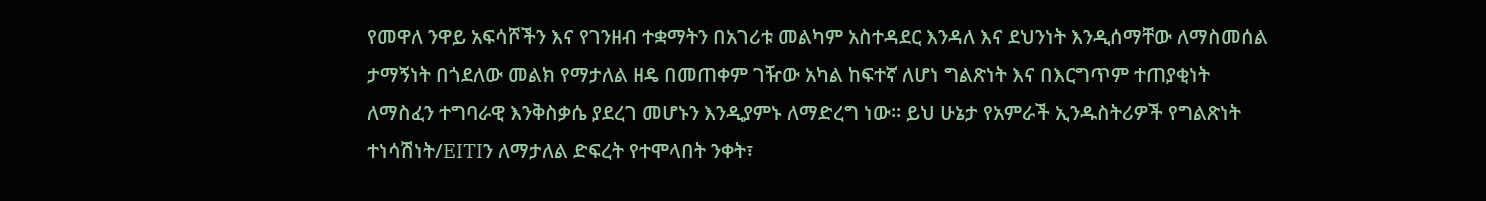የመዋለ ንዋይ አፍሳሾችን እና የገንዘብ ተቋማትን በአገሪቱ መልካም አስተዳደር እንዳለ እና ደህንነት እንዲሰማቸው ለማስመሰል ታማኝነት በጎደለው መልክ የማታለል ዘዴ በመጠቀም ገዥው አካል ከፍተኛ ለሆነ ግልጽነት እና በእርግጥም ተጠያቂነት ለማስፈን ተግባራዊ እንቅስቃሴ ያደረገ መሆኑን እንዲያምኑ ለማድረግ ነው፡፡ ይህ ሁኔታ የአምራች ኢንዱስትሪዎች የግልጽነት ተነሳሽነት/EITIን ለማታለል ድፍረት የተሞላበት ንቀት፣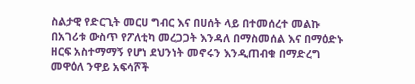ስልታዊ የድርጊት መርሀ ግብር እና በሀሰት ላይ በተመሰረተ መልኩ በአገሪቱ ውስጥ የፖለቲካ መረጋጋት እንዳለ በማስመሰል እና በማዕድኑ ዘርፍ አስተማማኝ የሆነ ደህንነት መኖሩን እንዲጠብቁ በማድረግ መዋዕለ ንዋይ አፍሳሾች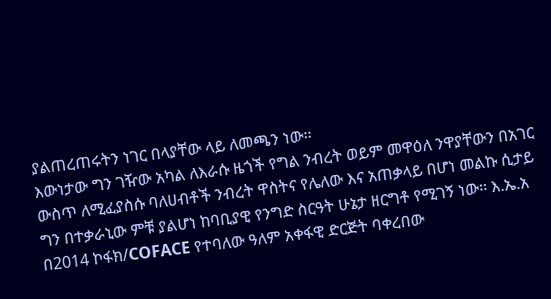ያልጠረጠሩትን ነገር በላያቸው ላይ ለመጫን ነው፡፡
እውነታው ግን ገዥው አካል ለእራሱ ዜጎች የግል ንብረት ወይም መዋዕለ ንዋያቸውን በአገር ውስጥ ለሚፈያስሱ ባለሀብቶች ንብረት ዋስትና የሌለው እና አጠቃላይ በሆነ መልኩ ሲታይ ግን በተቃራኒው ምቹ ያልሆነ ከባቢያዊ የንግድ ስርዓት ሁኔታ ዘርግቶ የሚገኝ ነው፡፡ እ.ኤ.አ በ2014 ኮፋክ/COFACE የተባለው ዓለም አቀፋዊ ድርጅት ባቀረበው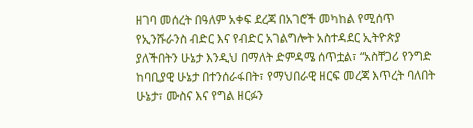ዘገባ መሰረት በዓለም አቀፍ ደረጃ በአገሮች መካከል የሚሰጥ የኢንሹራንስ ብድር እና የብድር አገልግሎት አስተዳደር ኢትዮጵያ ያለችበትን ሁኔታ እንዲህ በማለት ድምዳሜ ሰጥቷል፣ “አስቸጋሪ የንግድ ከባቢያዊ ሁኔታ በተንሰራፋበት፣ የማህበራዊ ዘርፍ መረጃ እጥረት ባለበት ሁኔታ፣ ሙስና እና የግል ዘርፉን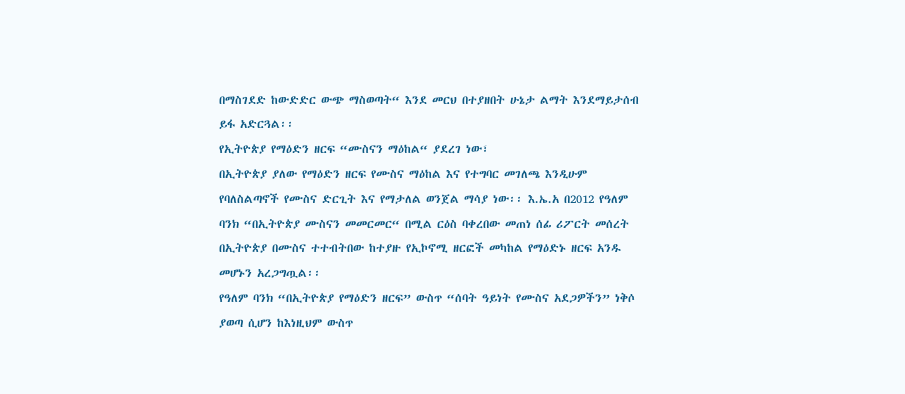በማስገደድ ከውድድር ውጭ ማስወጣት“ እንደ መርህ በተያዘበት ሁኔታ ልማት እንደማይታሰብ ይፋ አድርጓል፡፡
የኢትዮጵያ የማዕድን ዘርፍ “ሙስናን ማዕከል“ ያደረገ ነው፣
በኢትዮጵያ ያለው የማዕድን ዘርፍ የሙስና ማዕከል እና የተግባር መገለጫ እንዲሁም የባለስልጣኖች የሙስና ድርጊት እና የማታለል ወንጀል ማሳያ ነው፡፡ እ.ኤ.አ በ2012 የዓለም ባንክ “በኢትዮጵያ ሙስናን መመርመር“ በሚል ርዕስ ባቀረበው መጠነ ሰፊ ሪፖርት መሰረት በኢትዮጵያ በሙስና ተተብትበው ከተያዙ የኢኮኖሚ ዘርፎች መካከል የማዕድኑ ዘርፍ አንዱ መሆኑን አረጋግጧል፡፡
የዓለም ባንክ “በኢትዮጵያ የማዕድን ዘርፍ” ውስጥ “ሰባት ዓይነት የሙስና አደጋዎችን” ነቅሶ ያወጣ ሲሆን ከእነዚህም ውስጥ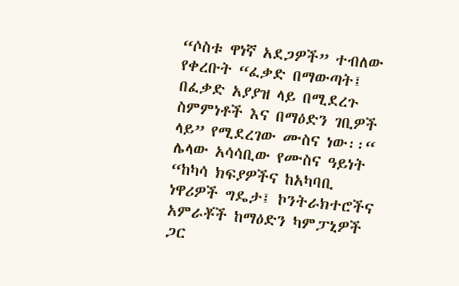“ሶስቱ ዋነኛ አደጋዎች” ተብለው የቀረቡት “ፈቃድ በማውጣት፤ በፈቃድ አያያዝ ላይ በሚደረጉ ስምምነቶች እና በማዕድን ገቢዎች ላይ” የሚደረገው ሙስና ነው፡፡“ ሌላው አሳሳቢው የሙስና ዓይነት “ከካሳ ክፍያዎችና ከአካባቢ ነዋሪዎች ግዴታ፤ ኮንትራክተሮችና አምራቾች ከማዕድን ካምፓኒዎች ጋር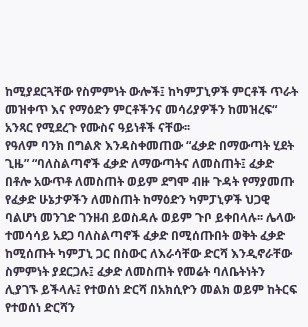ከሚያደርጓቸው የስምምነት ውሎች፤ ከካምፓኒዎች ምርቶች ጥራት መዝቀጥ እና የማዕድን ምርቶችንና መሳሪያዎችን ከመዝረፍ“ አንጻር የሚደረጉ የሙስና ዓይነቶች ናቸው፡፡
የዓለም ባንክ በግልጽ እንዳስቀመጠው “ፈቃድ በማውጣት ሂደት ጊዜ” “ባለስልጣኖች ፈቃድ ለማውጣትና ለመስጠት፤ ፈቃድ በቶሎ አውጥቶ ለመስጠት ወይም ደግሞ ብዙ ጉዳት የማያመጡ የፈቃድ ሁኔታዎችን ለመስጠት ከማዕድን ካምፓኒዎች ህጋዊ ባልሆነ መንገድ ገንዘብ ይወስዳሉ ወይም ጉቦ ይቀበላሉ፡፡ ሌላው ተመሳሳይ አደጋ ባለስልጣኖች ፈቃድ በሚሰጡበት ወቅት ፈቃድ ከሚሰጡት ካምፓኒ ጋር በስውር ለእራሳቸው ድርሻ እንዲኖራቸው ስምምነት ያደርጋሉ፤ ፈቃድ ለመስጠት የመሬት ባለቤትነትን ሊያገኙ ይችላሉ፤ የተወሰነ ድርሻ በአክሲዮን መልክ ወይም ከትርፍ የተወሰነ ድርሻን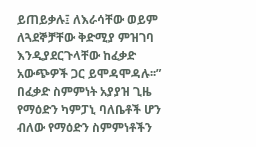ይጠይቃሉ፤ ለእራሳቸው ወይም ለጓደኞቻቸው ቅድሚያ ምዝገባ እንዲያደርጉላቸው ከፈቃድ አውጭዎች ጋር ይሞዳሞዳሉ፡፡” በፈቃድ ስምምነት አያያዝ ጊዜ የማዕድን ካምፓኒ ባለቤቶች ሆን ብለው የማዕድን ስምምነቶችን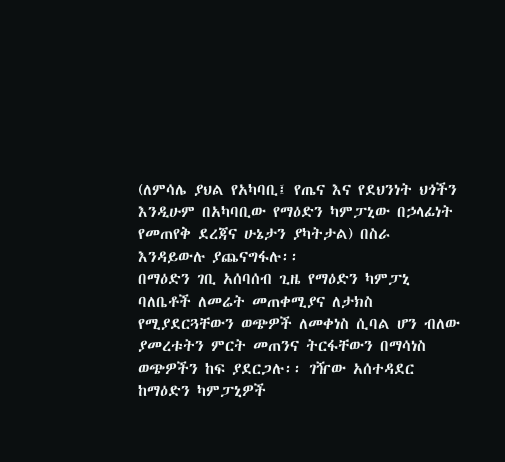(ለምሳሌ ያህል የአካባቢ፤ የጤና እና የደህንነት ህጎችን እንዲሁም በአካባቢው የማዕድን ካምፓኒው በኃላፊነት የመጠየቅ ደረጃና ሁኔታን ያካትታል) በስራ እንዳይውሉ ያጨናግፋሉ፡፡
በማዕድን ገቢ አሰባሰብ ጊዜ የማዕድን ካምፓኒ ባለቤቶች ለመሬት መጠቀሚያና ለታክስ የሚያደርጓቸውን ወጭዎች ለመቀነስ ሲባል ሆን ብለው ያመረቱትን ምርት መጠንና ትርፋቸውን በማሳነስ ወጭዎችን ከፍ ያደርጋሉ፡፡ ገዥው አሰተዳደር ከማዕድን ካምፓኒዎች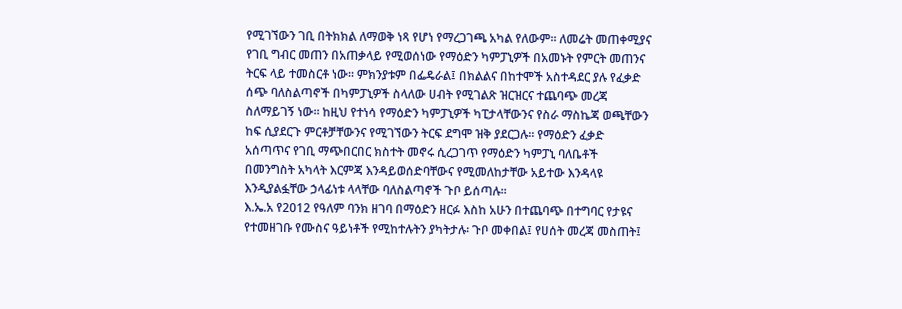የሚገኘውን ገቢ በትክክል ለማወቅ ነጻ የሆነ የማረጋገጫ አካል የለውም፡፡ ለመሬት መጠቀሚያና የገቢ ግብር መጠን በአጠቃላይ የሚወሰነው የማዕድን ካምፓኒዎች በአመኑት የምርት መጠንና ትርፍ ላይ ተመስርቶ ነው፡፡ ምክንያቱም በፌዴራል፤ በክልልና በከተሞች አስተዳደር ያሉ የፈቃድ ሰጭ ባለስልጣኖች በካምፓኒዎች ስላለው ሀብት የሚገልጽ ዝርዝርና ተጨባጭ መረጃ ስለማይገኝ ነው፡፡ ከዚህ የተነሳ የማዕድን ካምፓኒዎች ካፒታላቸውንና የስራ ማስኬጃ ወጫቸውን ከፍ ሲያደርጉ ምርቶቻቸውንና የሚገኘውን ትርፍ ደግሞ ዝቅ ያደርጋሉ፡፡ የማዕድን ፈቃድ አሰጣጥና የገቢ ማጭበርበር ክስተት መኖሩ ሲረጋገጥ የማዕድን ካምፓኒ ባለቤቶች በመንግስት አካላት እርምጃ እንዳይወሰድባቸውና የሚመለከታቸው አይተው እንዳላዩ እንዲያልፏቸው ኃላፊነቱ ላላቸው ባለስልጣኖች ጉቦ ይሰጣሉ፡፡
እ.ኤ.አ የ2012 የዓለም ባንክ ዘገባ በማዕድን ዘርፉ እስከ አሁን በተጨባጭ በተግባር የታዩና የተመዘገቡ የሙስና ዓይነቶች የሚከተሉትን ያካትታሉ፡ ጉቦ መቀበል፤ የሀሰት መረጃ መስጠት፤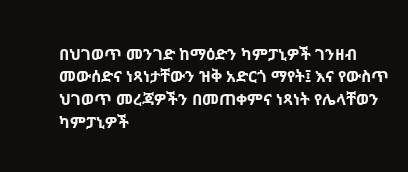በህገወጥ መንገድ ከማዕድን ካምፓኒዎች ገንዘብ መውሰድና ነጻነታቸውን ዝቅ አድርጎ ማየት፤ እና የውስጥ ህገወጥ መረጃዎችን በመጠቀምና ነጻነት የሌላቸወን ካምፓኒዎች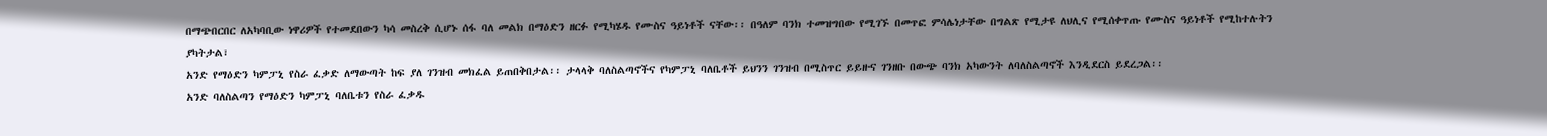በማጭበርበር ለአካባቢው ነዋሪዎች የተመደበውን ካሳ መስረቅ ሲሆኑ ሰፋ ባለ መልክ በማዕድን ዘርፉ የሚካሄዱ የሙስና ዓይነቶች ናቸው፡፡ በዓለም ባንክ ተመዝግበው የሚገኙ በመጥፎ ምሳሌነታቸው በግልጽ የሚታዩ ለህሊና የሚሰቀጥጡ የሙስና ዓይነቶች የሚከተሉትን ያካትታል፣
አንድ የማዕድን ካምፓኒ የስራ ፈቃድ ለማውጣት ከፍ ያለ ገንዝብ መክፈል ይጠበቅበታል፡፡ ታላላቅ ባለስልጣኖችና የካምፓኒ ባለቤቶች ይህንን ገንዝብ በሚስጥር ይይዙና ገንዘቡ በውጭ ባንክ አካውንት ለባለስልጣኖች እንዲደርስ ይደረጋል፡፡
አንድ ባለስልጣን የማዕድን ካምፓኒ ባለቤቱን የስራ ፈቃዱ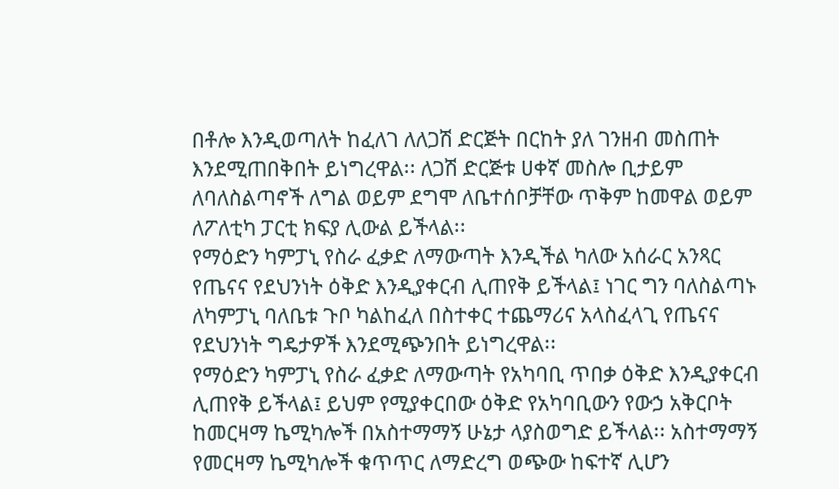በቶሎ እንዲወጣለት ከፈለገ ለለጋሽ ድርጅት በርከት ያለ ገንዘብ መስጠት እንደሚጠበቅበት ይነግረዋል፡፡ ለጋሽ ድርጅቱ ሀቀኛ መስሎ ቢታይም ለባለስልጣኖች ለግል ወይም ደግሞ ለቤተሰቦቻቸው ጥቅም ከመዋል ወይም ለፖለቲካ ፓርቲ ክፍያ ሊውል ይችላል፡፡
የማዕድን ካምፓኒ የስራ ፈቃድ ለማውጣት እንዲችል ካለው አሰራር አንጻር የጤናና የደህንነት ዕቅድ እንዲያቀርብ ሊጠየቅ ይችላል፤ ነገር ግን ባለስልጣኑ ለካምፓኒ ባለቤቱ ጉቦ ካልከፈለ በስተቀር ተጨማሪና አላስፈላጊ የጤናና የደህንነት ግዴታዎች እንደሚጭንበት ይነግረዋል፡፡
የማዕድን ካምፓኒ የስራ ፈቃድ ለማውጣት የአካባቢ ጥበቃ ዕቅድ እንዲያቀርብ ሊጠየቅ ይችላል፤ ይህም የሚያቀርበው ዕቅድ የአካባቢውን የውኃ አቅርቦት ከመርዛማ ኬሚካሎች በአስተማማኝ ሁኔታ ላያስወግድ ይችላል፡፡ አስተማማኝ የመርዛማ ኬሚካሎች ቁጥጥር ለማድረግ ወጭው ከፍተኛ ሊሆን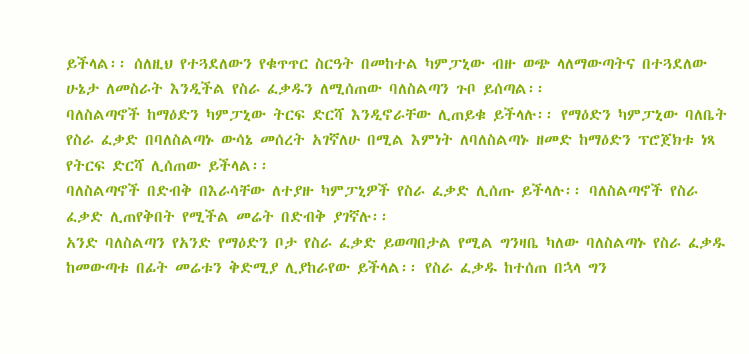ይችላል፡፡ ሰለዚህ የተጓደለውን የቁጥጥር ስርዓት በመከተል ካምፓኒው ብዙ ወጭ ላለማውጣትና በተጓደለው ሁኔታ ለመስራት እንዲችል የስራ ፈቃዱን ለሚሰጠው ባለስልጣን ጉቦ ይሰጣል፡፡
ባለስልጣኖች ከማዕድን ካምፓኒው ትርፍ ድርሻ እንዲኖራቸው ሊጠይቁ ይችላሉ፡፡ የማዕድን ካምፓኒው ባለቤት የስራ ፈቃድ በባለስልጣኑ ውሳኔ መሰረት አገኛለሁ በሚል እምነት ለባለስልጣኑ ዘመድ ከማዕድን ፕሮጀክቱ ነጻ የትርፍ ድርሻ ሊሰጠው ይችላል፡፡
ባለስልጣኖች በድብቅ በእራሳቸው ለተያዙ ካምፓኒዎች የስራ ፈቃድ ሊሰጡ ይችላሉ፡፡ ባለስልጣኖች የስራ ፈቃድ ሊጠየቅበት የሚችል መሬት በድብቅ ያገኛሉ፡፡
አንድ ባለስልጣን የአንድ የማዕድን ቦታ የስራ ፈቃድ ይወጣበታል የሚል ግንዛቤ ካለው ባለስልጣኑ የስራ ፈቃዱ ከመውጣቱ በፊት መሬቱን ቅድሚያ ሊያከራየው ይችላል፡፡ የስራ ፈቃዱ ከተሰጠ በኋላ ግን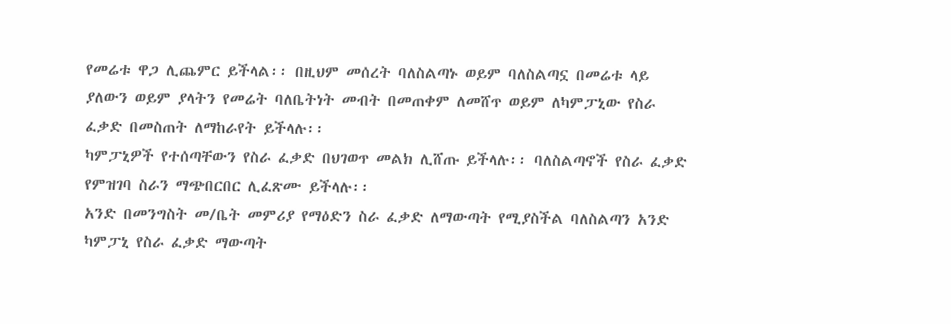የመሬቱ ዋጋ ሊጨምር ይችላል፡፡ በዚህም መሰረት ባለስልጣኑ ወይም ባለስልጣኗ በመሬቱ ላይ ያለውን ወይም ያላትን የመሬት ባለቤትነት መብት በመጠቀም ለመሸጥ ወይም ለካምፓኒው የስራ ፈቃድ በመስጠት ለማከራየት ይችላሉ፡፡
ካምፓኒዎች የተሰጣቸውን የስራ ፈቃድ በህገወጥ መልክ ሊሸጡ ይችላሉ፡፡ ባለስልጣኖች የስራ ፈቃድ የምዝገባ ስራን ማጭበርበር ሊፈጽሙ ይችላሉ፡፡
አንድ በመንግስት መ/ቤት መምሪያ የማዕድን ስራ ፈቃድ ለማውጣት የሚያስችል ባለስልጣን አንድ ካምፓኒ የስራ ፈቃድ ማውጣት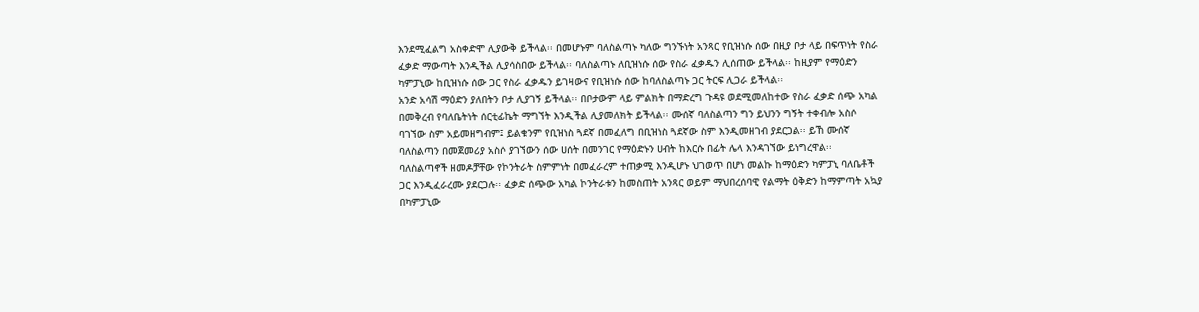እንደሚፈልግ አስቀድሞ ሊያውቅ ይችላል፡፡ በመሆኑም ባለስልጣኑ ካለው ግንኙነት አንጻር የቢዝነሱ ሰው በዚያ ቦታ ላይ በፍጥነት የስራ ፈቃድ ማውጣት እንዲችል ሊያሳስበው ይችላል፡፡ ባለስልጣኑ ለቢዝነሱ ሰው የስራ ፈቃዱን ሊሰጠው ይችላል፡፡ ከዚያም የማዕድን ካምፓኒው ከቢዝነሱ ሰው ጋር የስራ ፈቃዱን ይገዛውና የቢዝነሱ ሰው ከባለስልጣኑ ጋር ትርፍ ሊጋራ ይችላል፡፡
አንድ አሳሽ ማዕድን ያለበትን ቦታ ሊያገኝ ይችላል፡፡ በቦታውም ላይ ምልክት በማድረግ ጉዳዩ ወደሚመለከተው የስራ ፈቃድ ሰጭ አካል በመቅረብ የባለቤትነት ሰርቲፊኬት ማግኘት እንዲችል ሊያመለክት ይችላል፡፡ ሙሰኛ ባለስልጣን ግን ይህንን ግኝት ተቀብሎ አስሶ ባገኘው ስም አይመዘግብም፤ ይልቁንም የቢዝነስ ጓደኛ በመፈለግ በቢዝነስ ጓደኛው ስም እንዲመዘገብ ያደርጋል፡፡ ይኸ ሙሰኛ ባለስልጣን በመጀመሪያ አስሶ ያገኘውን ሰው ሀሰት በመንገር የማዕድኑን ሀብት ከእርሱ በፊት ሌላ እንዳገኘው ይነግረዋል፡፡
ባለስልጣኖች ዘመዶቻቸው የኮንትራት ስምምነት በመፈራረም ተጠቃሚ እንዲሆኑ ህገወጥ በሆነ መልኩ ከማዕድን ካምፓኒ ባለቤቶች ጋር እንዲፈራረሙ ያደርጋሉ፡፡ ፈቃድ ሰጭው አካል ኮንትራቱን ከመስጠት አንጻር ወይም ማህበረሰባዊ የልማት ዕቅድን ከማምጣት አኳያ በካምፓኒው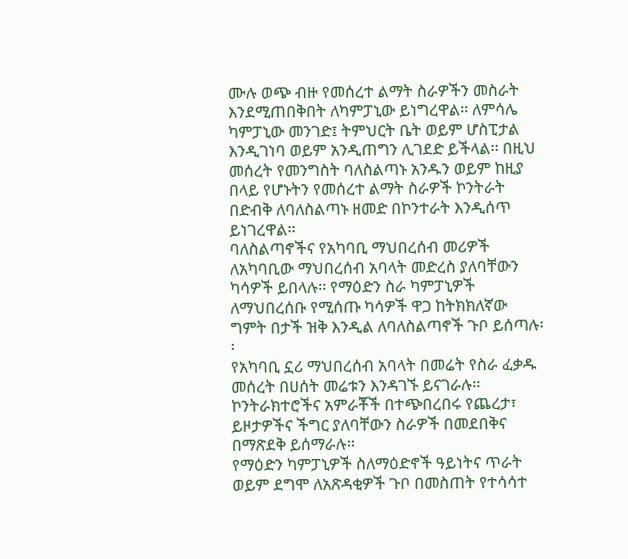ሙሉ ወጭ ብዙ የመሰረተ ልማት ስራዎችን መስራት እንደሚጠበቅበት ለካምፓኒው ይነግረዋል፡፡ ለምሳሌ ካምፓኒው መንገድ፤ ትምህርት ቤት ወይም ሆስፒታል እንዲገነባ ወይም አንዲጠግን ሊገደድ ይችላል፡፡ በዚህ መሰረት የመንግስት ባለስልጣኑ አንዱን ወይም ከዚያ በላይ የሆኑትን የመሰረተ ልማት ስራዎች ኮንትራት በድብቅ ለባለስልጣኑ ዘመድ በኮንተራት እንዲሰጥ ይነገረዋል፡፡
ባለስልጣኖችና የአካባቢ ማህበረሰብ መሪዎች ለአካባቢው ማህበረሰብ አባላት መድረስ ያለባቸውን ካሳዎች ይበላሉ፡፡ የማዕድን ስራ ካምፓኒዎች ለማህበረሰቡ የሚሰጡ ካሳዎች ዋጋ ከትክክለኛው ግምት በታች ዝቅ እንዲል ለባለስልጣኖች ጉቦ ይሰጣሉ፡፡
የአካባቢ ኗሪ ማህበረሰብ አባላት በመሬት የስራ ፈቃዱ መሰረት በሀሰት መሬቱን እንዳገኙ ይናገራሉ፡፡ ኮንትራክተሮችና አምራቾች በተጭበረበሩ የጨረታ፣ ይዞታዎችና ችግር ያለባቸውን ስራዎች በመደበቅና በማጽደቅ ይሰማራሉ፡፡
የማዕድን ካምፓኒዎች ስለማዕድኖች ዓይነትና ጥራት ወይም ደግሞ ለአጽዳቂዎች ጉቦ በመስጠት የተሳሳተ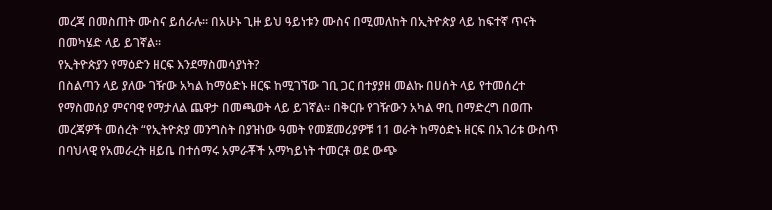መረጃ በመስጠት ሙስና ይሰራሉ፡፡ በአሁኑ ጊዙ ይህ ዓይነቱን ሙስና በሚመለከት በኢትዮጵያ ላይ ከፍተኛ ጥናት በመካሄድ ላይ ይገኛል፡፡
የኢትዮጵያን የማዕድን ዘርፍ እንደማስመሳያነት?
በስልጣን ላይ ያለው ገዥው አካል ከማዕድኑ ዘርፍ ከሚገኘው ገቢ ጋር በተያያዘ መልኩ በሀሰት ላይ የተመሰረተ የማስመሰያ ምናባዊ የማታለል ጨዋታ በመጫወት ላይ ይገኛል፡፡ በቅርቡ የገዥውን አካል ዋቢ በማድረግ በወጡ መረጃዎች መሰረት “የኢትዮጵያ መንግስት በያዝነው ዓመት የመጀመሪያዎቹ 11 ወራት ከማዕድኑ ዘርፍ በአገሪቱ ውስጥ በባህላዊ የአመራረት ዘይቤ በተሰማሩ አምራቾች አማካይነት ተመርቶ ወደ ውጭ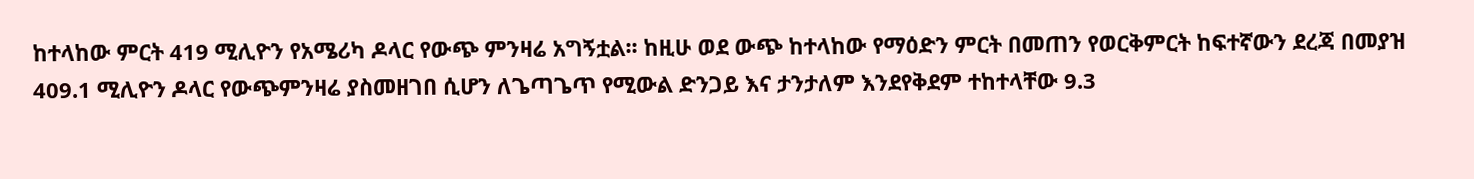ከተላከው ምርት 419 ሚሊዮን የአሜሪካ ዶላር የውጭ ምንዛሬ አግኝቷል፡፡ ከዚሁ ወደ ውጭ ከተላከው የማዕድን ምርት በመጠን የወርቅምርት ከፍተኛውን ደረጃ በመያዝ 409.1 ሚሊዮን ዶላር የውጭምንዛሬ ያስመዘገበ ሲሆን ለጌጣጌጥ የሚውል ድንጋይ እና ታንታለም እንደየቅደም ተከተላቸው 9.3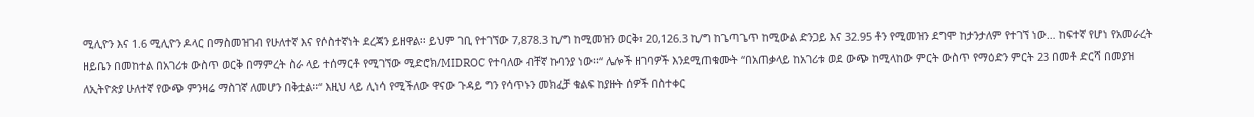ሚሊዮን እና 1.6 ሚሊዮን ዶላር በማስመዝገብ የሁለተኛ እና የሶስተኛነት ደረጃን ይዘዋል፡፡ ይህም ገቢ የተገኘው 7,878.3 ኪ/ግ ከሚመዝን ወርቅ፣ 20,126.3 ኪ/ግ ከጌጣጌጥ ከሚውል ድንጋይ እና 32.95 ቶን የሚመዝን ደግሞ ከታንታለም የተገኘ ነው… ከፍተኛ የሆነ የአመራረት ዘይቤን በመከተል በአገሪቱ ውስጥ ወርቅ በማምረት ስራ ላይ ተሰማርቶ የሚገኘው ሚድሮክ/MIDROC የተባለው ብቸኛ ኩባንያ ነው፡፡“ ሌሎች ዘገባዎች እንደሚጠቁሙት “በአጠቃላይ ከአገሪቱ ወደ ውጭ ከሚላከው ምርት ውስጥ የማዕድን ምርት 23 በመቶ ድርሻ በመያዝ ለኢትዮጵያ ሁለተኛ የውጭ ምንዛሬ ማስገኛ ለመሆን በቅቷል፡፡“ እዚህ ላይ ሊነሳ የሚችለው ዋናው ጉዳይ ግን የሳጥኑን መክፈቻ ቁልፍ ከያዙት ሰዎች በስተቀር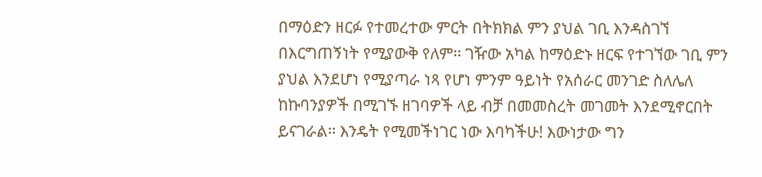በማዕድን ዘርፉ የተመረተው ምርት በትክክል ምን ያህል ገቢ እንዳስገኘ በእርግጠኝነት የሚያውቅ የለም፡፡ ገዥው አካል ከማዕድኑ ዘርፍ የተገኘው ገቢ ምን ያህል እንደሆነ የሚያጣራ ነጻ የሆነ ምንም ዓይነት የአሰራር መንገድ ስለሌለ ከኩባንያዎች በሚገኙ ዘገባዎች ላይ ብቻ በመመስረት መገመት እንደሚኖርበት ይናገራል፡፡ እንዴት የሚመችነገር ነው እባካችሁ! እውነታው ግን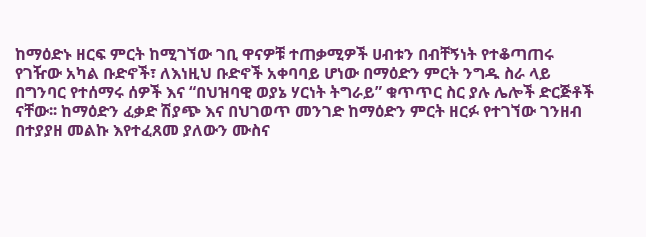ከማዕድኑ ዘርፍ ምርት ከሚገኘው ገቢ ዋናዎቹ ተጠቃሚዎች ሀብቱን በብቸኝነት የተቆጣጠሩ የገዥው አካል ቡድኖች፣ ለእነዚህ ቡድኖች አቀባባይ ሆነው በማዕድን ምርት ንግዱ ስራ ላይ በግንባር የተሰማሩ ሰዎች እና “በህዝባዊ ወያኔ ሃርነት ትግራይ” ቁጥጥር ስር ያሉ ሌሎች ድርጅቶች ናቸው፡፡ ከማዕድን ፈቃድ ሽያጭ እና በህገወጥ መንገድ ከማዕድን ምርት ዘርፉ የተገኘው ገንዘብ በተያያዘ መልኩ እየተፈጸመ ያለውን ሙስና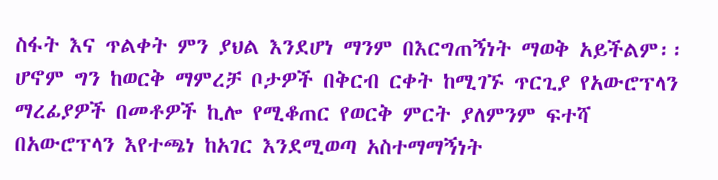ስፋት እና ጥልቀት ምን ያህል እንደሆነ ማንም በእርግጠኝነት ማወቅ አይችልም፡፡ ሆኖም ግን ከወርቅ ማምረቻ ቦታዎች በቅርብ ርቀት ከሚገኙ ጥርጊያ የአውሮፕላን ማረፊያዎች በመቶዎች ኪሎ የሚቆጠር የወርቅ ምርት ያለምንም ፍተሻ በአውሮፕላን እየተጫነ ከአገር እንደሚወጣ አስተማማኝነት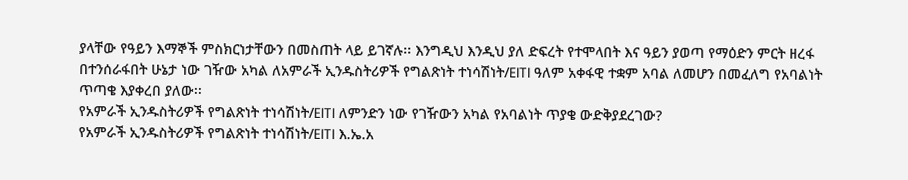ያላቸው የዓይን እማኞች ምስክርነታቸውን በመስጠት ላይ ይገኛሉ፡፡ እንግዲህ እንዲህ ያለ ድፍረት የተሞላበት እና ዓይን ያወጣ የማዕድን ምርት ዘረፋ በተንሰራፋበት ሁኔታ ነው ገዥው አካል ለአምራች ኢንዱስትሪዎች የግልጽነት ተነሳሽነት/EITI ዓለም አቀፋዊ ተቋም አባል ለመሆን በመፈለግ የአባልነት ጥጣቄ እያቀረበ ያለው፡፡
የአምራች ኢንዱስትሪዎች የግልጽነት ተነሳሽነት/EITI ለምንድን ነው የገዥውን አካል የአባልነት ጥያቄ ውድቅያደረገው?
የአምራች ኢንዱስትሪዎች የግልጽነት ተነሳሽነት/EITI እ.ኤ.አ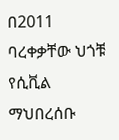በ2011 ባረቀቃቸው ህጎቹ የሲቪል ማህበረሰቡ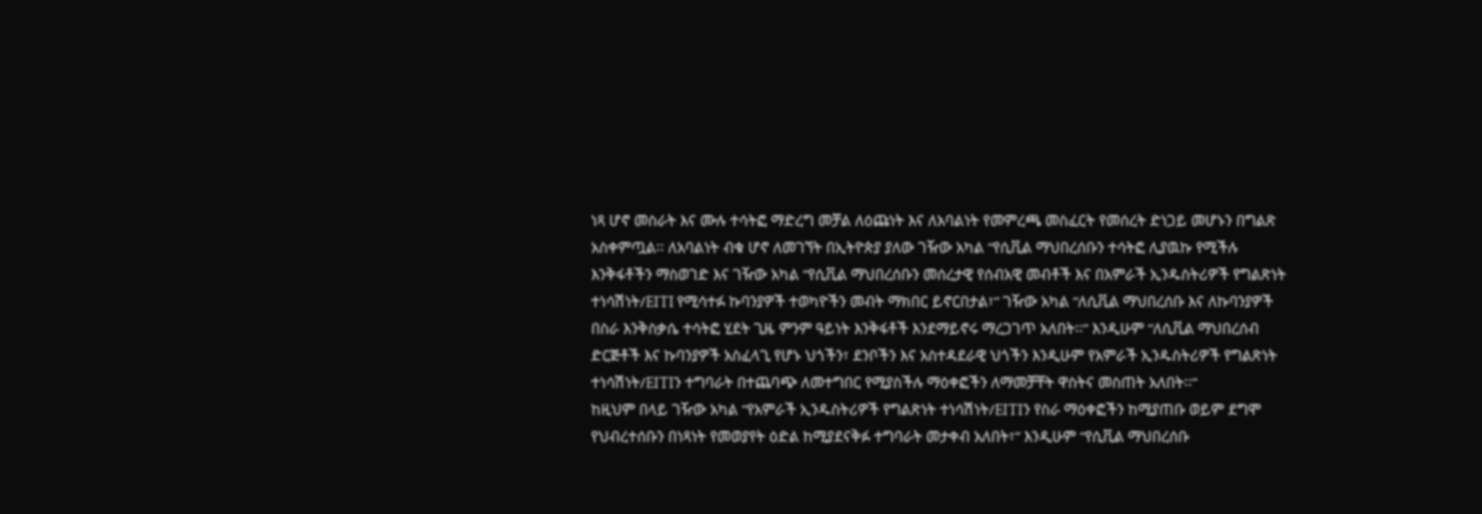ነጻ ሆኖ መስራት እና ሙሉ ተሳትፎ ማድረግ መቻል ለዕጩነት እና ለአባልነት የመምረጫ መስፈርት የመሰረት ድነጋይ መሆኑን በግልጽ አስቀምጧል፡፡ ለአባልነት ብቁ ሆኖ ለመገኘት በኢትዮጵያ ያለው ገዥው አካል “የሲቪል ማህበረሰቡን ተሳትፎ ሊያዉኩ የሚችሉ እንቅፋቶችን ማስወገድ እና ገዥው አካል “የሲቪል ማህበረሰቡን መሰረታዊ የሰብአዊ መብቶች እና በአምራች ኢንዱስትሪዎች የግልጽነት ተነሳሽነት/EITI የሚሳተፉ ኩባንያዎች ተወካዮችን መብት ማክበር ይኖርበታል፣“ ገዥው አካል “ለሲቪል ማህበረሰቡ እና ለኩባንያዎች በስራ እንቅስቃሴ ተሳትፎ ሂደት ጊዜ ምንም ዓይነት እንቅፋቶች እንደማይኖሩ ማረጋገጥ አለበት፡፡“ እንዲሁም “ለሲቪል ማህበረሰብ ድርጅቶች እና ኩባንያዎች አስፈላጊ የሆኑ ህጎችን፣ ደንቦችን እና አስተዳደራዊ ህጎችን እንዲሁም የአምራች ኢንዱስትሪዎች የግልጽነት ተነሳሽነት/EITIን ተግባራት በተጨባጭ ለመተግበር የሚያስችሉ ማዕቀፎችን ለማመቻቸት ዋስትና መስጠት አለበት፡፡“
ከዚህም በላይ ገዥው አካል “የአምራች ኢንዱስትሪዎች የግልጽነት ተነሳሽነት/EITIን የስራ ማዕቀፎችን ከሚያጠቡ ወይም ደግሞ የህብረተሰቡን በነጻነት የመወያየት ዕድል ከሚያደናቅፉ ተግባራት መታቀብ አለበት፣“ እንዲሁም “የሲቪል ማህበረሰቡ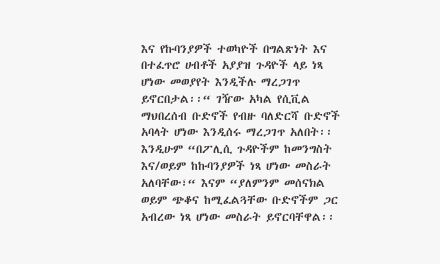እና የኩባንያዎች ተወካዮች በግልጽነት እና በተፈጥሮ ሀብቶች አያያዝ ጉዳዮች ላይ ነጻ ሆነው መወያየት እንዲችሉ ማረጋገጥ ይኖርበታል፡፡“ ገዥው አካል የሲቪል ማህበረሰብ ቡድኖች የብዙ ባለድርሻ ቡድኖች አባላት ሆነው እንዲሰሩ ማረጋገጥ አለበት፡፡ እንዲሁም “በፖሊሲ ጉዳዮችም ከመንግስት እና/ወይም ከኩባንያዎች ነጻ ሆነው መስራት አለባቸው፣“ እናም “ያለምንም መሰናክል ወይም ጭቆና ከሚፈልጓቸው ቡድኖችም ጋር አብረው ነጻ ሆነው መስራት ይኖርባቸዋል፡፡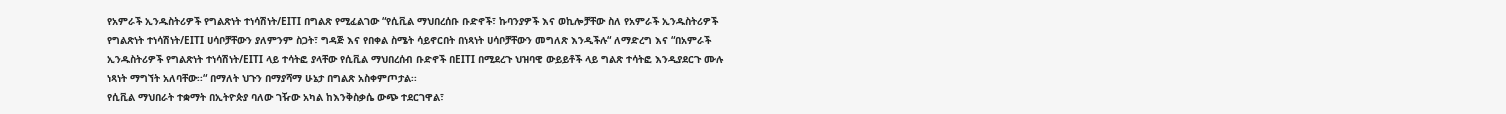የአምራች ኢንዱስትሪዎች የግልጽነት ተነሳሽነት/EITI በግልጽ የሚፈልገው “የሲቪል ማህበረሰቡ ቡድኖች፣ ኩባንያዎች እና ወኪሎቻቸው ስለ የአምራች ኢንዱስትሪዎች የግልጽነት ተነሳሽነት/EITI ሀሳቦቻቸውን ያለምንም ስጋት፣ ግዳጅ እና የበቀል ስሜት ሳይኖርበት በነጻነት ሀሳቦቻቸውን መግለጽ እንዲችሉ“ ለማድረግ እና “በአምራች ኢንዱስትሪዎች የግልጽነት ተነሳሽነት/EITI ላይ ተሳትፎ ያላቸው የሲቪል ማህበረሰብ ቡድኖች በEITI በሚደረጉ ህዝባዊ ውይይቶች ላይ ግልጽ ተሳትፎ እንዲያደርጉ ሙሉ ነጻነት ማግኘት አለባቸው፡፡“ በማለት ህጉን በማያሻማ ሁኔታ በግልጽ አስቀምጦታል፡፡
የሲቪል ማህበራት ተቋማት በኢትዮጵያ ባለው ገዥው አካል ከእንቅስቃሴ ውጭ ተደርገዋል፣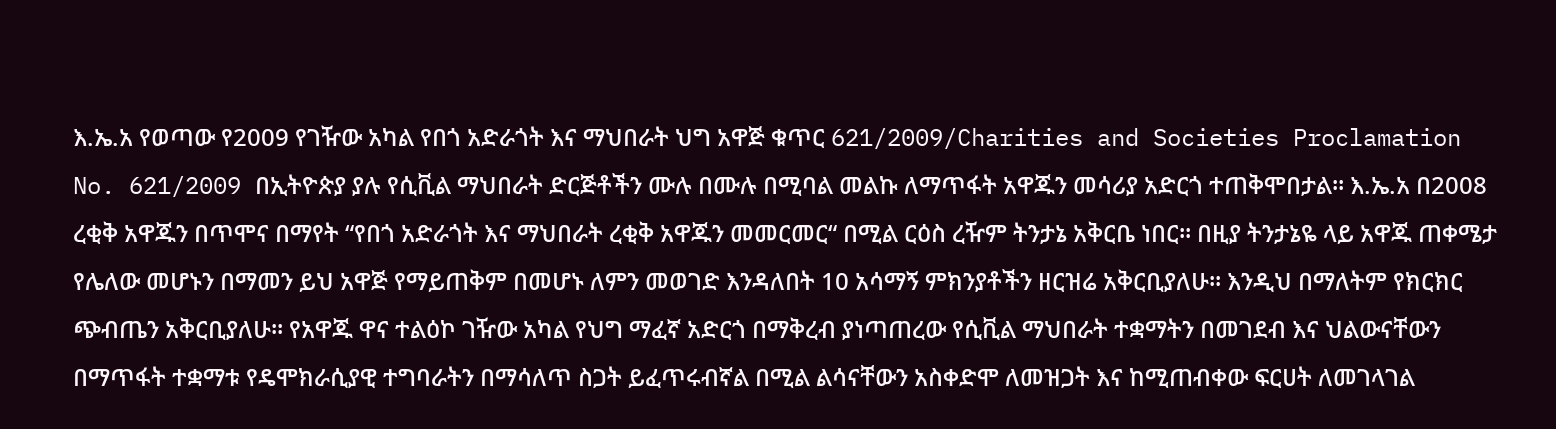እ.ኤ.አ የወጣው የ2009 የገዥው አካል የበጎ አድራጎት እና ማህበራት ህግ አዋጅ ቁጥር 621/2009/Charities and Societies Proclamation No. 621/2009 በኢትዮጵያ ያሉ የሲቪል ማህበራት ድርጅቶችን ሙሉ በሙሉ በሚባል መልኩ ለማጥፋት አዋጁን መሳሪያ አድርጎ ተጠቅሞበታል፡፡ እ.ኤ.አ በ2008 ረቂቅ አዋጁን በጥሞና በማየት “የበጎ አድራጎት እና ማህበራት ረቂቅ አዋጁን መመርመር“ በሚል ርዕስ ረዥም ትንታኔ አቅርቤ ነበር፡፡ በዚያ ትንታኔዬ ላይ አዋጁ ጠቀሜታ የሌለው መሆኑን በማመን ይህ አዋጅ የማይጠቅም በመሆኑ ለምን መወገድ እንዳለበት 10 አሳማኝ ምክንያቶችን ዘርዝሬ አቅርቢያለሁ፡፡ እንዲህ በማለትም የክርክር ጭብጤን አቅርቢያለሁ፡፡ የአዋጁ ዋና ተልዕኮ ገዥው አካል የህግ ማፈኛ አድርጎ በማቅረብ ያነጣጠረው የሲቪል ማህበራት ተቋማትን በመገደብ እና ህልውናቸውን በማጥፋት ተቋማቱ የዴሞክራሲያዊ ተግባራትን በማሳለጥ ስጋት ይፈጥሩብኛል በሚል ልሳናቸውን አስቀድሞ ለመዝጋት እና ከሚጠብቀው ፍርሀት ለመገላገል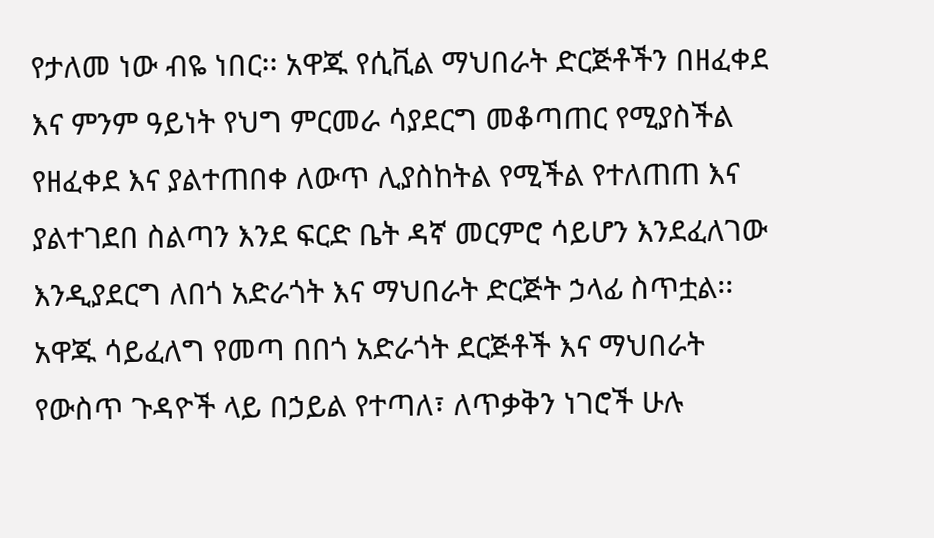የታለመ ነው ብዬ ነበር፡፡ አዋጁ የሲቪል ማህበራት ድርጅቶችን በዘፈቀደ እና ምንም ዓይነት የህግ ምርመራ ሳያደርግ መቆጣጠር የሚያስችል የዘፈቀደ እና ያልተጠበቀ ለውጥ ሊያስከትል የሚችል የተለጠጠ እና ያልተገደበ ስልጣን እንደ ፍርድ ቤት ዳኛ መርምሮ ሳይሆን እንደፈለገው እንዲያደርግ ለበጎ አድራጎት እና ማህበራት ድርጅት ኃላፊ ስጥቷል፡፡ አዋጁ ሳይፈለግ የመጣ በበጎ አድራጎት ደርጅቶች እና ማህበራት የውስጥ ጉዳዮች ላይ በኃይል የተጣለ፣ ለጥቃቅን ነገሮች ሁሉ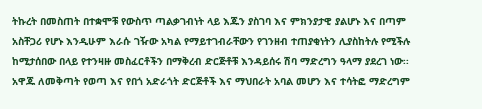ትኩረት በመስጠት በተቋሞቹ የውስጥ ጣልቃገብነት ላይ እጁን ያስገባ እና ምክንያታዊ ያልሆኑ እና በጣም አስቸጋሪ የሆኑ እንዲሁም እራሱ ገዥው አካል የማይተገብራቸውን የገንዘብ ተጠያቂነትን ሊያስከትሉ የሚችሉ ከሚታሰበው በላይ የተንዛዙ መስፈርቶችን በማቅረብ ድርጅቶቹ እንዳይሰሩ ሽባ ማድረግን ዓላማ ያደረገ ነው፡፡ አዋጁ ለመቅጣት የወጣ እና የበጎ አድራጎት ድርጅቶች እና ማህበራት አባል መሆን እና ተሳትፎ ማድረግም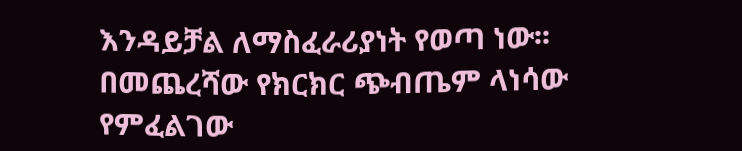እንዳይቻል ለማስፈራሪያነት የወጣ ነው፡፡ በመጨረሻው የክርክር ጭብጤም ላነሳው የምፈልገው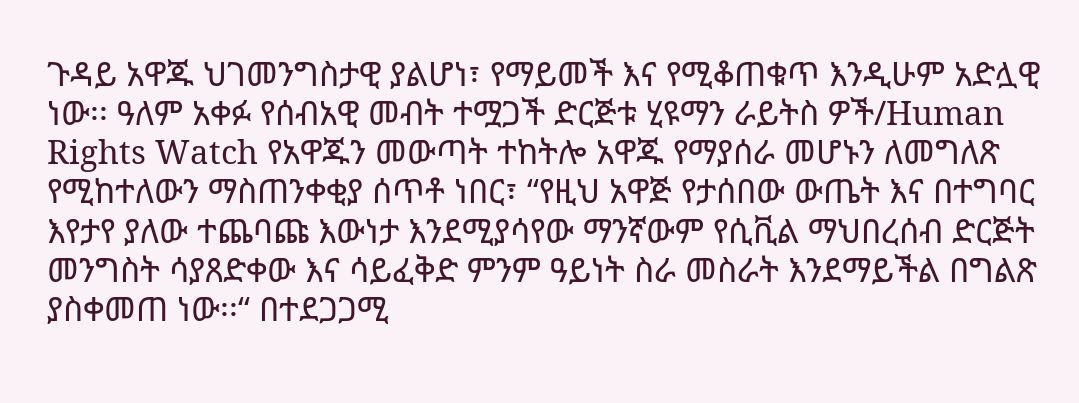ጉዳይ አዋጁ ህገመንግስታዊ ያልሆነ፣ የማይመች እና የሚቆጠቁጥ እንዲሁም አድሏዊ ነው፡፡ ዓለም አቀፉ የሰብአዊ መብት ተሟጋች ድርጅቱ ሂዩማን ራይትስ ዎች/Human Rights Watch የአዋጁን መውጣት ተከትሎ አዋጁ የማያሰራ መሆኑን ለመግለጽ የሚከተለውን ማስጠንቀቂያ ሰጥቶ ነበር፣ “የዚህ አዋጅ የታሰበው ውጤት እና በተግባር እየታየ ያለው ተጨባጩ እውነታ እንደሚያሳየው ማንኛውም የሲቪል ማህበረሰብ ድርጅት መንግስት ሳያጸድቀው እና ሳይፈቅድ ምንም ዓይነት ስራ መስራት እንደማይችል በግልጽ ያስቀመጠ ነው፡፡“ በተደጋጋሚ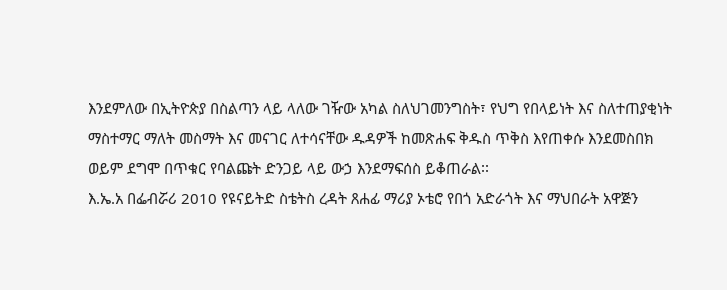እንደምለው በኢትዮጵያ በስልጣን ላይ ላለው ገዥው አካል ስለህገመንግስት፣ የህግ የበላይነት እና ስለተጠያቂነት ማስተማር ማለት መስማት እና መናገር ለተሳናቸው ዱዳዎች ከመጽሐፍ ቅዱስ ጥቅስ እየጠቀሱ እንደመስበክ ወይም ደግሞ በጥቁር የባልጩት ድንጋይ ላይ ውኃ እንደማፍሰስ ይቆጠራል፡፡
እ.ኤ.አ በፌብሯሪ 2010 የዩናይትድ ስቴትስ ረዳት ጸሐፊ ማሪያ ኦቴሮ የበጎ አድራጎት እና ማህበራት አዋጅን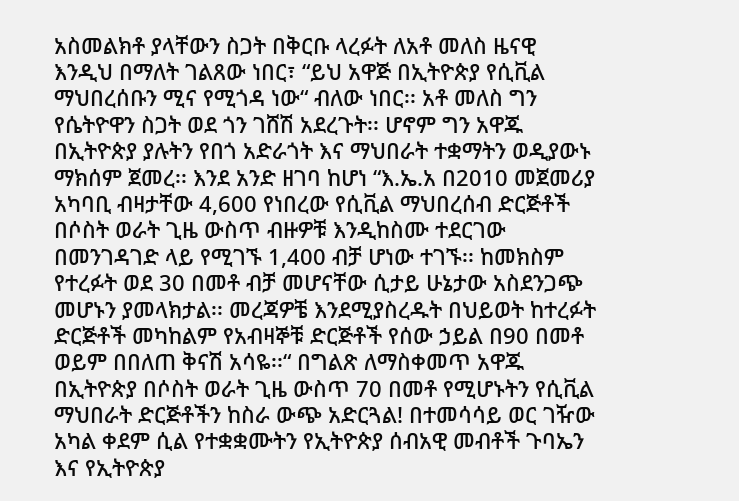አስመልክቶ ያላቸውን ስጋት በቅርቡ ላረፉት ለአቶ መለስ ዜናዊ እንዲህ በማለት ገልጸው ነበር፣ “ይህ አዋጅ በኢትዮጵያ የሲቪል ማህበረሰቡን ሚና የሚጎዳ ነው“ ብለው ነበር፡፡ አቶ መለስ ግን የሴትዮዋን ስጋት ወደ ጎን ገሸሽ አደረጉት፡፡ ሆኖም ግን አዋጁ በኢትዮጵያ ያሉትን የበጎ አድራጎት እና ማህበራት ተቋማትን ወዲያውኑ ማክሰም ጀመረ፡፡ እንደ አንድ ዘገባ ከሆነ “እ.ኤ.አ በ2010 መጀመሪያ አካባቢ ብዛታቸው 4,600 የነበረው የሲቪል ማህበረሰብ ድርጅቶች በሶስት ወራት ጊዜ ውስጥ ብዙዎቹ እንዲከስሙ ተደርገው በመንገዳገድ ላይ የሚገኙ 1,400 ብቻ ሆነው ተገኙ፡፡ ከመክስም የተረፉት ወደ 30 በመቶ ብቻ መሆናቸው ሲታይ ሁኔታው አስደንጋጭ መሆኑን ያመላክታል፡፡ መረጃዎቼ እንደሚያስረዱት በህይወት ከተረፉት ድርጅቶች መካከልም የአብዛኞቹ ድርጅቶች የሰው ኃይል በ90 በመቶ ወይም በበለጠ ቅናሽ አሳዬ፡፡“ በግልጽ ለማስቀመጥ አዋጁ በኢትዮጵያ በሶስት ወራት ጊዜ ውስጥ 70 በመቶ የሚሆኑትን የሲቪል ማህበራት ድርጅቶችን ከስራ ውጭ አድርጓል! በተመሳሳይ ወር ገዥው አካል ቀደም ሲል የተቋቋሙትን የኢትዮጵያ ሰብአዊ መብቶች ጉባኤን እና የኢትዮጵያ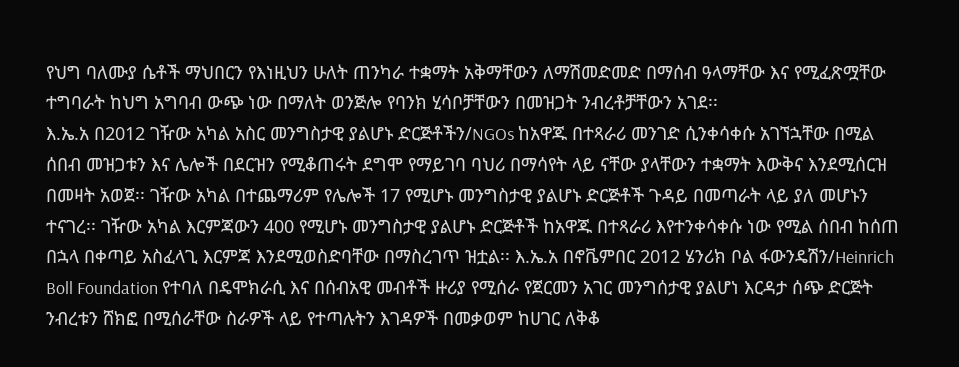የህግ ባለሙያ ሴቶች ማህበርን የእነዚህን ሁለት ጠንካራ ተቋማት አቅማቸውን ለማሽመድመድ በማሰብ ዓላማቸው እና የሚፈጽሟቸው ተግባራት ከህግ አግባብ ውጭ ነው በማለት ወንጅሎ የባንክ ሂሳቦቻቸውን በመዝጋት ንብረቶቻቸውን አገደ፡፡
እ.ኤ.አ በ2012 ገዥው አካል አስር መንግስታዊ ያልሆኑ ድርጅቶችን/NGOs ከአዋጁ በተጻራሪ መንገድ ሲንቀሳቀሱ አገኘኋቸው በሚል ሰበብ መዝጋቱን እና ሌሎች በደርዝን የሚቆጠሩት ደግሞ የማይገባ ባህሪ በማሳየት ላይ ናቸው ያላቸውን ተቋማት እውቅና እንደሚሰርዝ በመዛት አወጀ፡፡ ገዥው አካል በተጨማሪም የሌሎች 17 የሚሆኑ መንግስታዊ ያልሆኑ ድርጅቶች ጉዳይ በመጣራት ላይ ያለ መሆኑን ተናገረ፡፡ ገዥው አካል እርምጃውን 400 የሚሆኑ መንግስታዊ ያልሆኑ ድርጅቶች ከአዋጁ በተጻራሪ እየተንቀሳቀሱ ነው የሚል ሰበብ ከሰጠ በኋላ በቀጣይ አስፈላጊ እርምጃ እንደሚወስድባቸው በማስረገጥ ዝቷል፡፡ እ.ኤ.አ በኖቬምበር 2012 ሄንሪክ ቦል ፋውንዴሽን/Heinrich Boll Foundation የተባለ በዴሞክራሲ እና በሰብአዊ መብቶች ዙሪያ የሚሰራ የጀርመን አገር መንግሰታዊ ያልሆነ እርዳታ ሰጭ ድርጅት ንብረቱን ሸክፎ በሚሰራቸው ስራዎች ላይ የተጣሉትን እገዳዎች በመቃወም ከሀገር ለቅቆ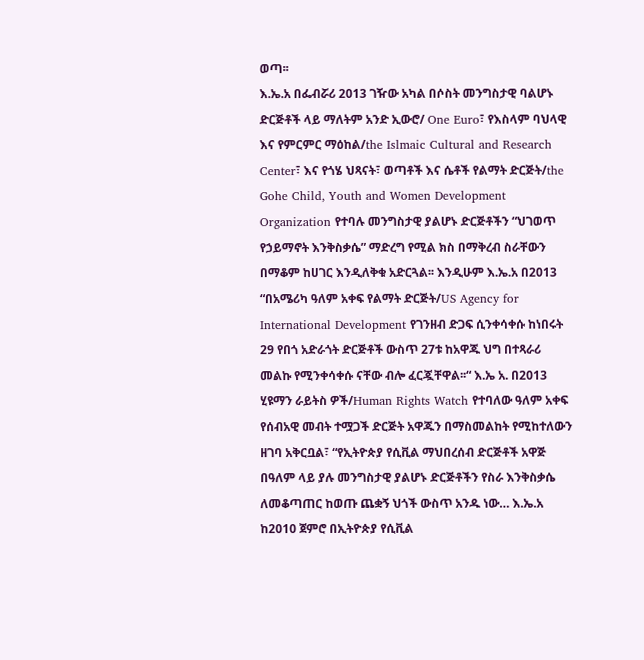ወጣ፡፡
እ.ኤ.አ በፌብሯሪ 2013 ገዥው አካል በሶስት መንግስታዊ ባልሆኑ ድርጅቶች ላይ ማለትም አንድ ኢውሮ/ One Euro፣ የእስላም ባህላዊ እና የምርምር ማዕከል/the Islmaic Cultural and Research Center፣ እና የጎሄ ህጻናት፣ ወጣቶች እና ሴቶች የልማት ድርጅት/the Gohe Child, Youth and Women Development Organization የተባሉ መንግስታዊ ያልሆኑ ድርጅቶችን “ህገወጥ የኃይማኖት እንቅስቃሴ” ማድረግ የሚል ክስ በማቅረብ ስራቸውን በማቆም ከሀገር እንዲለቅቁ አድርጓል፡፡ እንዲሁም እ.ኤ.አ በ2013 “በአሜሪካ ዓለም አቀፍ የልማት ድርጅት/US Agency for International Development የገንዘብ ድጋፍ ሲንቀሳቀሱ ከነበሩት 29 የበጎ አድራጎት ድርጅቶች ውስጥ 27ቱ ከአዋጁ ህግ በተጻራሪ መልኩ የሚንቀሳቀሱ ናቸው ብሎ ፈርጇቸዋል፡፡“ እ.ኤ አ. በ2013 ሂዩማን ራይትስ ዎች/Human Rights Watch የተባለው ዓለም አቀፍ የሰብአዊ መብት ተሟጋች ድርጅት አዋጁን በማስመልከት የሚከተለውን ዘገባ አቅርቧል፣ “የኢትዮጵያ የሲቪል ማህበረሰብ ድርጅቶች አዋጅ በዓለም ላይ ያሉ መንግስታዊ ያልሆኑ ድርጅቶችን የስራ እንቅስቃሴ ለመቆጣጠር ከወጡ ጨቋኝ ህጎች ውስጥ አንዱ ነው… እ.ኤ.አ ከ2010 ጀምሮ በኢትዮጵያ የሲቪል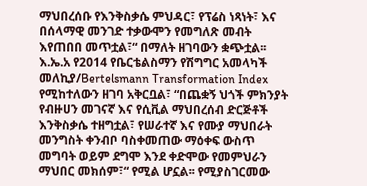ማህበረሰቡ የእንቅስቃሴ ምህዳር፣ የፕሬስ ነጻነት፣ እና በሰላማዊ መንገድ ተቃውሞን የመግለጽ መብት እየጠበበ መጥቷል፣“ በማለት ዘገባውን ቋጭቷል፡፡
እ.ኤ.አ የ2014 የቤርቴልስማን የሽግግር አመላካች መለኪያ/Bertelsmann Transformation Index የሚከተለውን ዘገባ አቅርቧል፣ “በጨቋኝ ህጎች ምክንያት የብዙሀን መገናኛ እና የሲቪል ማህበረሰብ ድርጅቶች እንቅስቃሴ ተዘግቷል፣ የሠራተኛ እና የሙያ ማህበራት መንግስት ቀንብቦ ባስቀመጠው ማዕቀፍ ውስጥ መግባት ወይም ደግሞ እንደ ቀድሞው የመምህራን ማህበር መክሰም፣“ የሚል ሆኗል፡፡ የሚያስገርመው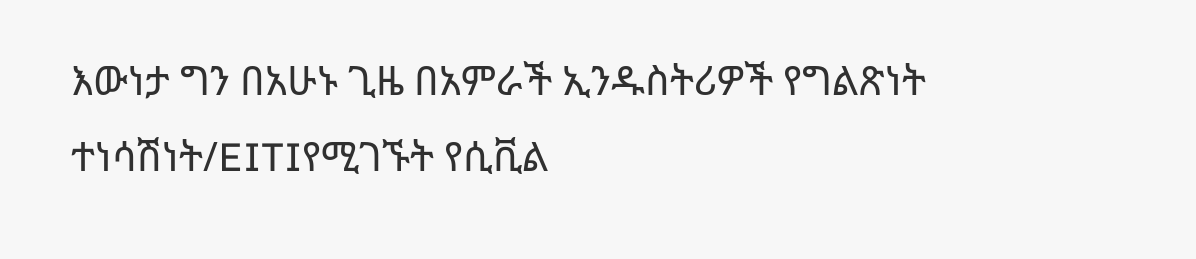እውነታ ግን በአሁኑ ጊዜ በአምራች ኢንዱስትሪዎች የግልጽነት ተነሳሽነት/EITIየሚገኙት የሲቪል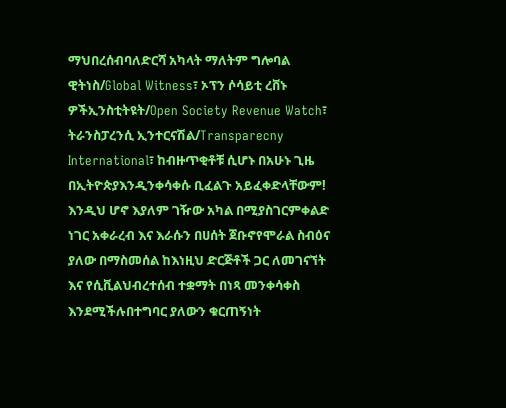ማህበረሰብባለድርሻ አካላት ማለትም ግሎባል ዊትነስ/Global Witness፣ ኦፕን ሶሳይቲ ረቨኑ ዎችኢንስቲትዩት/Open Society Revenue Watch፣ ትራንስፓረንሲ ኢንተርናሽል/Transparecny International፣ ከብዙጥቂቶቹ ሲሆኑ በአሁኑ ጊዜ በኢትዮጵያእንዲንቀሳቀሱ ቢፈልጉ አይፈቀድላቸውም! እንዲህ ሆኖ እያለም ገዥው አካል በሚያስገርምቀልድ ነገር አቀራረብ እና እራሱን በሀሰት ጀቡኖየሞራል ስብዕና ያለው በማስመሰል ከእነዚህ ድርጅቶች ጋር ለመገናኘት እና የሲቪልህብረተሰብ ተቋማት በነጻ መንቀሳቀስ እንደሚችሉበተግባር ያለውን ቁርጠኝነት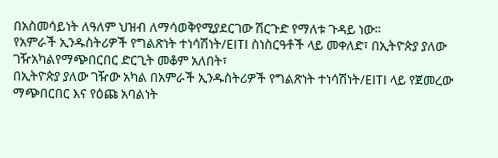በአስመሳይነት ለዓለም ህዝብ ለማሳወቅየሚያደርገው ሽርጉድ የማለቱ ጉዳይ ነው፡፡
የአምራች ኢንዱስትሪዎች የግልጽነት ተነሳሽነት/EITI ስነስርዓቶች ላይ መቀለድ፣ በኢትዮጵያ ያለው ገዥአካልየማጭበርበር ድርጊት መቆም አለበት፣
በኢትዮጵያ ያለው ገዥው አካል በአምራች ኢንዱስትሪዎች የግልጽነት ተነሳሽነት/EITI ላይ የጀመረው ማጭበርበር እና የዕጩ አባልነት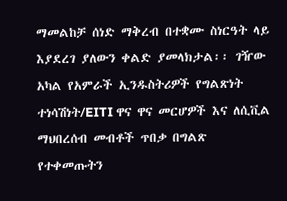ማመልከቻ ሰነድ ማቅረብ በተቋሙ ስነርዓት ላይ እያደረገ ያለውን ቀልድ ያመላክታል፡፡ ገዥው አካል የአምራች ኢንዱስትሪዎች የግልጽነት ተነሳሽነት/EITI ዋና ዋና መርሆዎች እና ለሲቪል ማህበረሰብ መብቶች ጥበቃ በግልጽ የተቀመጡትን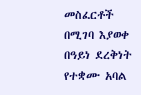መስፈርቶች በሚገባ እያወቀ በዓይነ ደረቅነት የተቋሙ አባል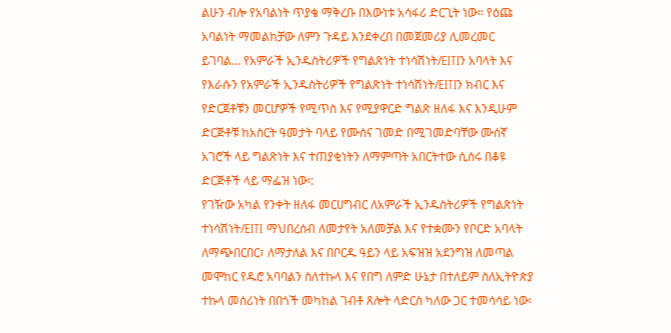ልሁን ብሎ የአባልነት ጥያቄ ማቅረቡ በእውነቱ አሳፋሪ ድርጊት ነው፡፡ የዕጩ አባልነት ማመልከቻው ለምን ጉዳይ እንደቀረበ በመጀመሪያ ሊመረመር ይገባል… የአምራች ኢንዱስትሪዎች የግልጽነት ተነሳሽነት/EITIን አባላት እና የእራሱን የአምራች ኢንዱስትሪዎች የግልጽነት ተነሳሽነት/EITIን ክብር እና የድርጀቶቹን መርሆዎች የሚጥስ እና የሚያዋርድ ግልጽ ዘለፋ እና እንዲሁም ድርጅቶቹ ከአስርት ዓመታት ባላይ የሙስና ገመድ በሚገመድባቸው ሙሰኛ አገሮች ላይ ግልጽነት እና ተጠያቂነትን ለማምጣት አበርትተው ሲሰሩ በቆዩ ድርጅቶች ላይ ማፌዝ ነው፡:
የገዥው አካል የንቀት ዘለፋ መርሀግብር ለአምራች ኢንዱስትሪዎች የግልጽነት ተነሳሽነት/EITI ማህበረሰብ ለመታየት አለመቻል እና የተቋሙን የቦርድ አባላት ለማጭበርበር፣ ለማታለል እና በቦርዱ ዓይን ላይ አፍዝዝ አደንግዝ ለመጣል መሞከር የዱሮ አባባልን ስለተኩላ እና የበግ ለምድ ሁኔታ በተለይም ስለኢትዮጵያ ተኩላ መሰሪነት በበጎች መካከል ገብቶ ጸሎት ላድርስ ካለው ጋር ተመሳሳይ ነው፡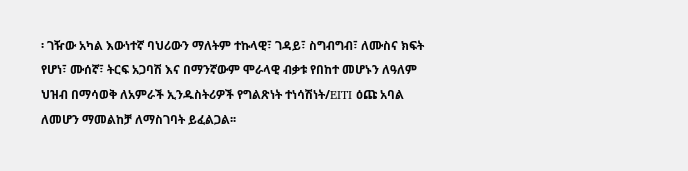፡ ገዥው አካል እውነተኛ ባህሪውን ማለትም ተኩላዊ፣ ገዳይ፣ ስግብግብ፣ ለሙስና ክፍት የሆነ፣ ሙሰኛ፣ ትርፍ አጋባሽ እና በማንኛውም ሞራላዊ ብቃቱ የበከተ መሆኑን ለዓለም ህዝብ በማሳወቅ ለአምራች ኢንዱስትሪዎች የግልጽነት ተነሳሽነት/EITI ዕጩ አባል ለመሆን ማመልከቻ ለማስገባት ይፈልጋል፡፡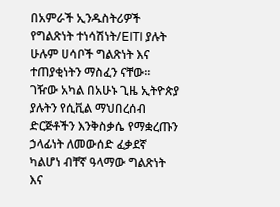በአምራች ኢንዱስትሪዎች የግልጽነት ተነሳሽነት/EITI ያሉት ሁሉም ሀሳቦች ግልጽነት እና ተጠያቂነትን ማስፈን ናቸው፡፡ ገዥው አካል በአሁኑ ጊዜ ኢትዮጵያ ያሉትን የሲቪል ማህበረሰብ ድርጅቶችን እንቅስቃሴ የማቋረጡን ኃላፊነት ለመውሰድ ፈቃደኛ ካልሆነ ብቸኛ ዓላማው ግልጽነት እና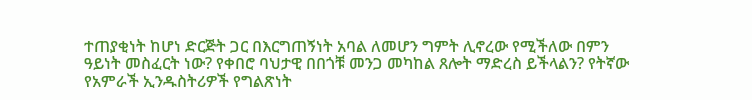ተጠያቂነት ከሆነ ድርጅት ጋር በእርግጠኝነት አባል ለመሆን ግምት ሊኖረው የሚችለው በምን ዓይነት መስፈርት ነው? የቀበሮ ባህታዊ በበጎቹ መንጋ መካከል ጸሎት ማድረስ ይችላልን? የትኛው የአምራች ኢንዱስትሪዎች የግልጽነት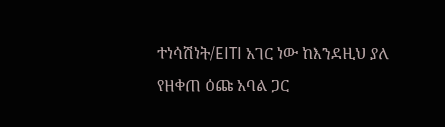ተነሳሽነት/EITI አገር ነው ከእንደዚህ ያለ የዘቀጠ ዕጩ አባል ጋር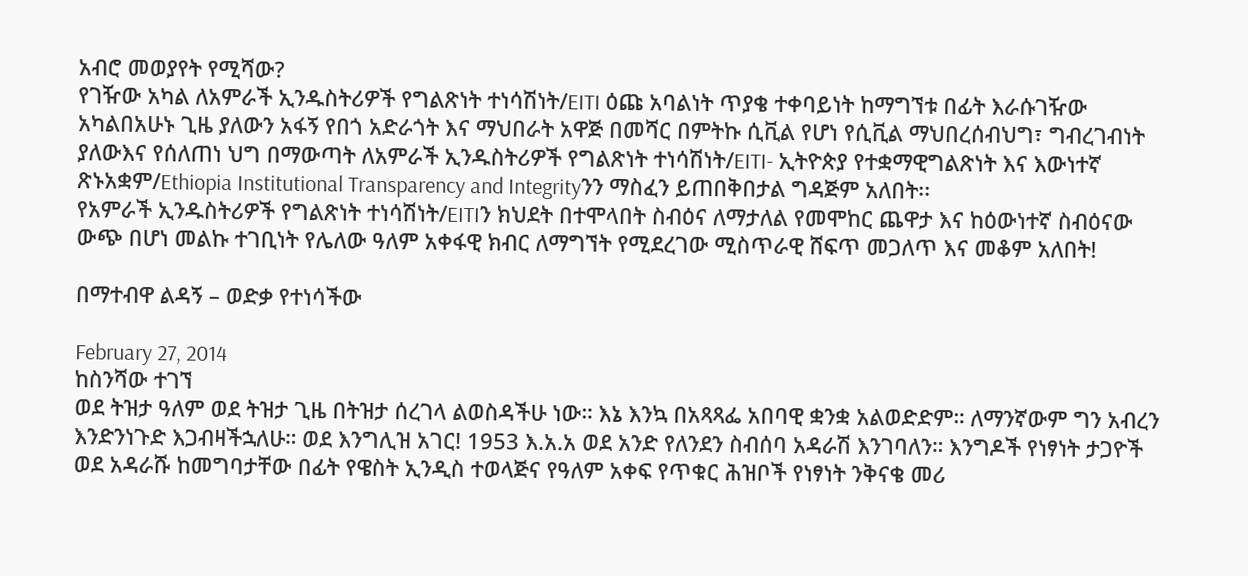አብሮ መወያየት የሚሻው?
የገዥው አካል ለአምራች ኢንዱስትሪዎች የግልጽነት ተነሳሽነት/EITI ዕጩ አባልነት ጥያቄ ተቀባይነት ከማግኘቱ በፊት እራሱገዥው አካልበአሁኑ ጊዜ ያለውን አፋኝ የበጎ አድራጎት እና ማህበራት አዋጅ በመሻር በምትኩ ሲቪል የሆነ የሲቪል ማህበረሰብህግ፣ ግብረገብነት ያለውእና የሰለጠነ ህግ በማውጣት ለአምራች ኢንዱስትሪዎች የግልጽነት ተነሳሽነት/EITI- ኢትዮጵያ የተቋማዊግልጽነት እና እውነተኛ ጽኑአቋም/Ethiopia Institutional Transparency and Integrityንን ማስፈን ይጠበቅበታል ግዳጅም አለበት፡፡
የአምራች ኢንዱስትሪዎች የግልጽነት ተነሳሽነት/EITIን ክህደት በተሞላበት ስብዕና ለማታለል የመሞከር ጨዋታ እና ከዕውነተኛ ስብዕናው ውጭ በሆነ መልኩ ተገቢነት የሌለው ዓለም አቀፋዊ ክብር ለማግኘት የሚደረገው ሚስጥራዊ ሸፍጥ መጋለጥ እና መቆም አለበት!

በማተብዋ ልዳኝ – ወድቃ የተነሳችው

February 27, 2014
ከስንሻው ተገኘ
ወደ ትዝታ ዓለም ወደ ትዝታ ጊዜ በትዝታ ሰረገላ ልወስዳችሁ ነው። እኔ እንኳ በአጻጻፌ አበባዊ ቋንቋ አልወድድም። ለማንኛውም ግን አብረን እንድንነጉድ እጋብዛችኋለሁ። ወደ እንግሊዝ አገር! 1953 እ.አ.አ ወደ አንድ የለንደን ስብሰባ አዳራሽ እንገባለን። እንግዶች የነፃነት ታጋዮች ወደ አዳራሹ ከመግባታቸው በፊት የዌስት ኢንዲስ ተወላጅና የዓለም አቀፍ የጥቁር ሕዝቦች የነፃነት ንቅናቄ መሪ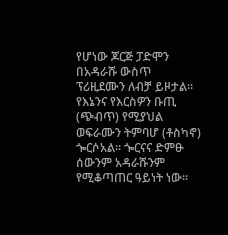የሆነው ጆርጅ ፓድሞን በአዳራሹ ውስጥ ፕሪዚደሙን ለብቻ ይዞታል። የእኔንና የእርስዎን ቡጢ (ጭብጥ) የሚያህል ወፍራሙን ትምባሆ (ቶስካኖ) ጐርሶአል። ጐርናና ድምፁ ሰውንም አዳራሹንም የሚቆጣጠር ዓይነት ነው።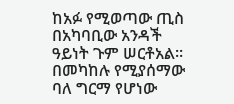ከአፉ የሚወጣው ጢስ በአካባቢው አንዳች ዓይነት ጉም ሠርቶአል። በመካከሉ የሚያሰማው ባለ ግርማ የሆነው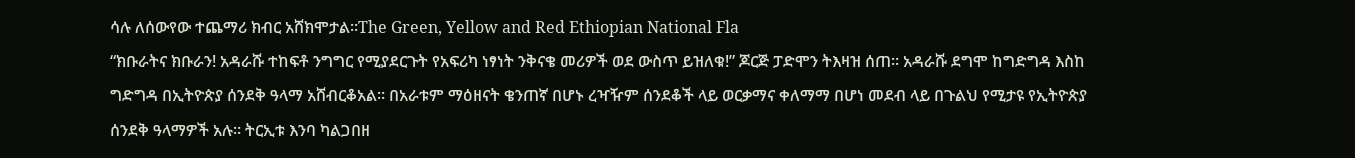ሳሉ ለሰውየው ተጨማሪ ክብር አሸክሞታል።The Green, Yellow and Red Ethiopian National Fla
“ክቡራትና ክቡራን! አዳራሹ ተከፍቶ ንግግር የሚያደርጉት የአፍሪካ ነፃነት ንቅናቄ መሪዎች ወደ ውስጥ ይዝለቁ!” ጆርጅ ፓድሞን ትእዛዝ ሰጠ። አዳራሹ ደግሞ ከግድግዳ እስከ ግድግዳ በኢትዮጵያ ሰንደቅ ዓላማ አሸብርቆአል። በአራቱም ማዕዘናት ቄንጠኛ በሆኑ ረዣዥም ሰንደቆች ላይ ወርቃማና ቀለማማ በሆነ መደብ ላይ በጉልህ የሚታዩ የኢትዮጵያ ሰንደቅ ዓላማዎች አሉ። ትርኢቱ እንባ ካልጋበዘ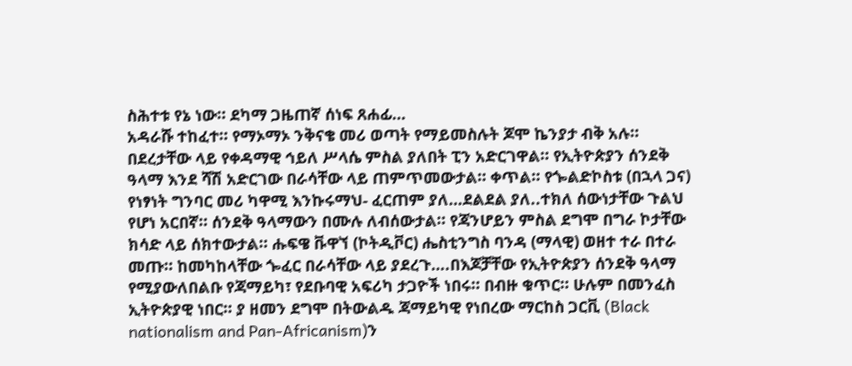ስሕተቱ የኔ ነው። ደካማ ጋዜጠኛ ሰነፍ ጸሐፊ…
አዳራሹ ተከፈተ። የማኦማኦ ንቅናቄ መሪ ወጣት የማይመስሉት ጆሞ ኬንያታ ብቅ አሉ። በደረታቸው ላይ የቀዳማዊ ኅይለ ሥላሴ ምስል ያለበት ፒን አድርገዋል። የኢትዮጵያን ሰንደቅ ዓላማ እንደ ሻሽ አድርገው በራሳቸው ላይ ጠምጥመውታል። ቀጥል። የጐልድኮስቱ (በኋላ ጋና) የነፃነት ግንባር መሪ ካዋሚ እንኩሩማህ- ፈርጠም ያለ…ደልደል ያለ..ተክለ ሰውነታቸው ጉልህ የሆነ አርበኛ። ሰንደቅ ዓላማውን በሙሉ ለብሰውታል። የጃንሆይን ምስል ደግሞ በግራ ኮታቸው ክሳድ ላይ ሰክተውታል። ሑፍዌ ቩዋኘ (ኮትዲቮር) ሔስቲንግስ ባንዳ (ማላዊ) ወዘተ ተራ በተራ መጡ። ከመካከላቸው ጐፈር በራሳቸው ላይ ያደረጉ….በእጆቻቸው የኢትዮጵያን ሰንደቅ ዓላማ የሚያውለበልቡ የጃማይካ፣ የደቡባዊ አፍሪካ ታጋዮች ነበሩ። በብዙ ቁጥር። ሁሉም በመንፈስ ኢትዮጵያዊ ነበር። ያ ዘመን ደግሞ በትውልዱ ጃማይካዊ የነበረው ማርከስ ጋርቪ (Black nationalism and Pan-Africanism)ን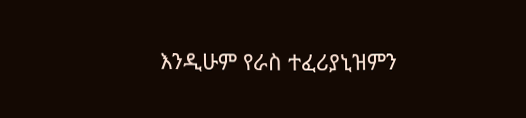እንዲሁም የራስ ተፈሪያኒዝምን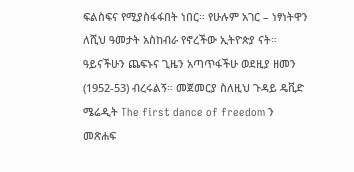ፍልስፍና የሚያስፋፋበት ነበር። የሁሉም አገር – ነፃነትዋን ለሺህ ዓመታት አስከብራ የኖረችው ኢትዮጵያ ናት።
ዓይናችሁን ጨፍኑና ጊዜን አጣጥፋችሁ ወደዚያ ዘመን (1952-53) ብረሩልኝ። መጀመርያ ስለዚህ ጉዳይ ዴቪድ ሜሬዲት The first dance of freedom ን መጽሐፍ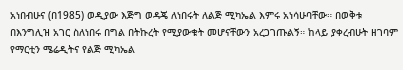አነበብሁና (በ1985) ወዲያው እጅግ ወዳጄ ለነበሩት ለልጅ ሚካኤል እምሩ አነሳሁባቸው። በወቅቱ በእንግሊዝ አገር ስለነበሩ በግል በትኩረት የሚያውቁት መሆናቸውን አረጋገጡልኝ። ከላይ ያቀረብሁት ዘገባም የማርቲን ሜሬዲትና የልጅ ሚካኤል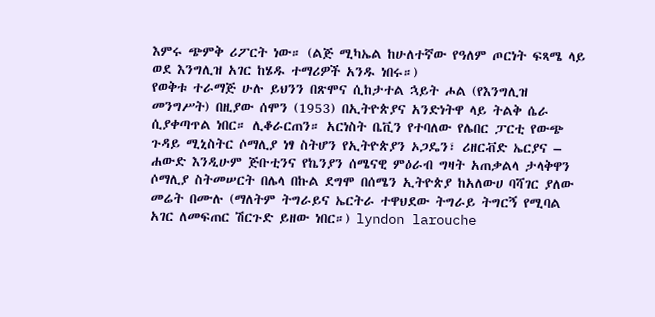እምሩ ጭምቅ ሪፖርት ነው። (ልጅ ሚካኤል ከሁለተኛው የዓለም ጦርነት ፍጻሜ ላይ ወደ እንግሊዝ አገር ከሄዱ ተማሪዎች አንዱ ነበሩ።)
የወቅቱ ተራማጅ ሁሉ ይህንን በጽሞና ሲከታተል ኋይት ሖል (የእንግሊዝ መንግሥት) በዚያው ሰሞን (1953) በኢትዮጵያና አንድነትዋ ላይ ትልቅ ሴራ ሲያቀጣጥል ነበር። ሊቆራርጠን። አርነስት ቤቪን የተባለው የሌበር ፓርቲ የውጭ ጉዳይ ሚኒስትር ሶማሊያ ነፃ ስትሆን የኢትዮጵያን ኦጋዴን፣ ሪዘርቭድ ኤርያና – ሐውድ እንዲሁም ጅቡቲንና የኬንያን ሰሜናዊ ምዕራብ ግዛት አጠቃልላ ታላቅዋን ሶማሊያ ስትመሠርት በሌላ በኩል ደግሞ በሰሜን ኢትዮጵያ ከአለውሀ ባሻገር ያለው መሬት በሙሉ (ማለትም ትግራይና ኤርትራ ተዋህደው ትግራይ ትግርኝ የሚባል አገር ለመፍጠር ሽርጉድ ይዘው ነበር።) lyndon larouche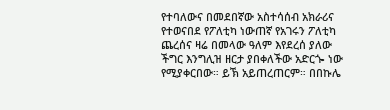የተባለውና በመደበኛው አስተሳሰብ አክራሪና የተወናበደ የፖለቲካ ነውጠኛ የአገሩን ፖለቲካ ጨረሰና ዛሬ በመላው ዓለም እየደረሰ ያለው ችግር እንግሊዝ ዘርታ ያበቀለችው አድርጐ ነው የሚያቀርበው። ይኽ አይጠረጠርም። በበኩሌ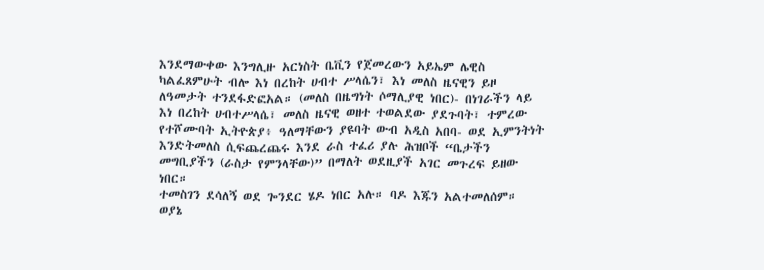እንደማውቀው እንግሊዙ አርነስት ቤቪን የጀመረውን አይኤም ሌዊስ ካልፈጸምሁት ብሎ እነ በረከት ሀብተ ሥላሴን፣ እነ መለስ ዜናዊን ይዞ ለዓመታት ተንደፋድፎአል። (መለስ በዜግነት ሶማሊያዊ ነበር)- በነገራችን ላይ እነ በረከት ሀብተሥላሴ፣ መለስ ዜናዊ ወዘተ ተወልደው ያደጉባት፣ ተምረው የተሾሙባት ኢትዮጵያ፥ ዓለማቸውን ያዩባት ውብ አዲስ አበባ- ወደ ኢምንትነት እንድትመለስ ሲፍጨረጨሩ እንደ ራስ ተፈሪ ያሉ ሕዝቦች “ቤታችን መግቢያችን (ራስታ የምንላቸው)” በማለት ወደዚያች አገር መጉረፍ ይዘው ነበር።
ተመስገን ደሳለኝ ወደ ጐንደር ሄዶ ነበር አሉ። ባዶ እጁን አልተመለሰም። ወያኔ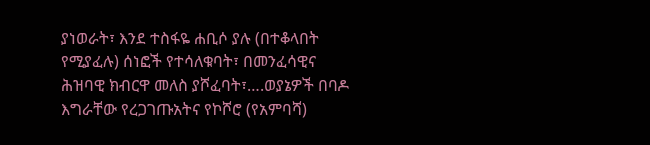ያነወራት፣ እንደ ተስፋዬ ሐቢሶ ያሉ (በተቆላበት የሚያፈሉ) ሰነፎች የተሳለቁባት፣ በመንፈሳዊና ሕዝባዊ ክብርዋ መለስ ያሾፈባት፣….ወያኔዎች በባዶ እግራቸው የረጋገጡአትና የኮሾሮ (የአምባሻ)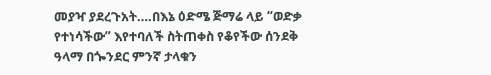መያዣ ያደረጉአት….በእኔ ዕድሜ ጅማሬ ላይ “ወድቃ የተነሳችው” እየተባለች ስትጠቀስ የቆየችው ሰንደቅ ዓላማ በጐንደር ምንኛ ታላቁን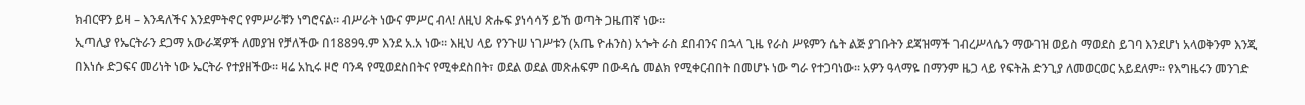ክብርዋን ይዛ – እንዳለችና እንደምትኖር የምሥራቹን ነግሮናል። ብሥራት ነውና ምሥር ብላ! ለዚህ ጽሑፍ ያነሳሳኝ ይኸ ወጣት ጋዜጠኛ ነው።
ኢጣሊያ የኤርትራን ደጋማ አውራጃዎች ለመያዝ የቻለችው በ1889ዓ.ም እንደ አ.አ ነው። እዚህ ላይ የንጉሠ ነገሥቱን (አጤ ዮሐንስ) አጐት ራስ ደበብንና በኋላ ጊዜ የራስ ሥዩምን ሴት ልጅ ያገቡትን ደጃዝማች ገብረሥላሴን ማውገዝ ወይስ ማወደስ ይገባ እንደሆነ አላወቅንም እንጂ በእነሱ ድጋፍና መሪነት ነው ኤርትራ የተያዘችው። ዛሬ አኪሩ ዞሮ ባንዳ የሚወደስበትና የሚቀደስበት፣ ወደል ወደል መጽሐፍም በውዳሴ መልክ የሚቀርብበት በመሆኑ ነው ግራ የተጋባነው። አዎን ዓላማዬ በማንም ዜጋ ላይ የፍትሕ ድንጊያ ለመወርወር አይደለም። የእግዜሩን መንገድ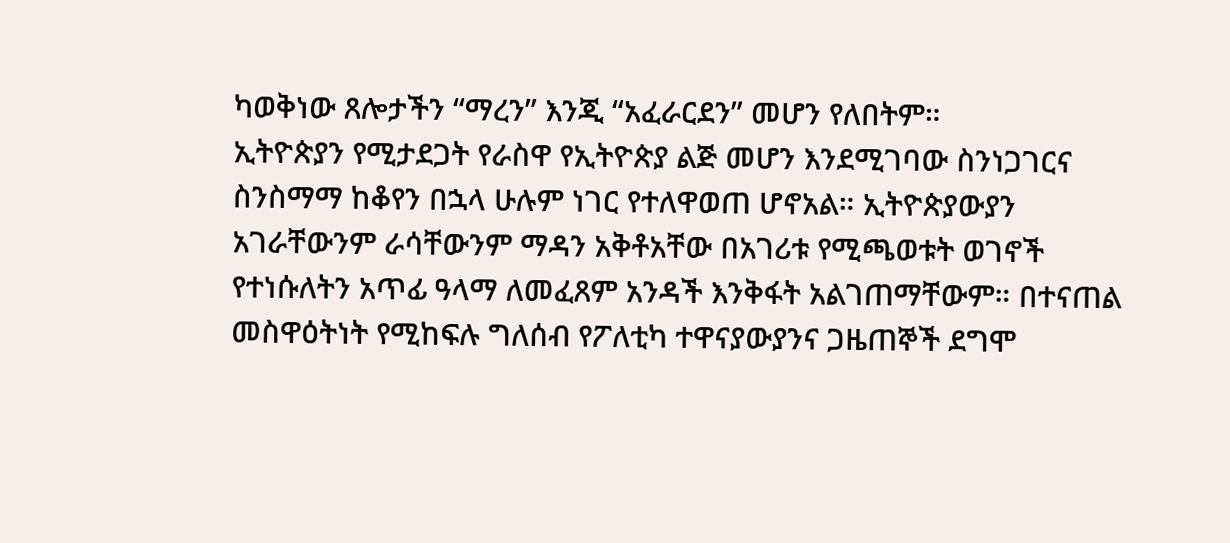ካወቅነው ጸሎታችን “ማረን” እንጂ “አፈራርደን” መሆን የለበትም።
ኢትዮጵያን የሚታደጋት የራስዋ የኢትዮጵያ ልጅ መሆን እንደሚገባው ስንነጋገርና ስንስማማ ከቆየን በኋላ ሁሉም ነገር የተለዋወጠ ሆኖአል። ኢትዮጵያውያን አገራቸውንም ራሳቸውንም ማዳን አቅቶአቸው በአገሪቱ የሚጫወቱት ወገኖች የተነሱለትን አጥፊ ዓላማ ለመፈጸም አንዳች እንቅፋት አልገጠማቸውም። በተናጠል መስዋዕትነት የሚከፍሉ ግለሰብ የፖለቲካ ተዋናያውያንና ጋዜጠኞች ደግሞ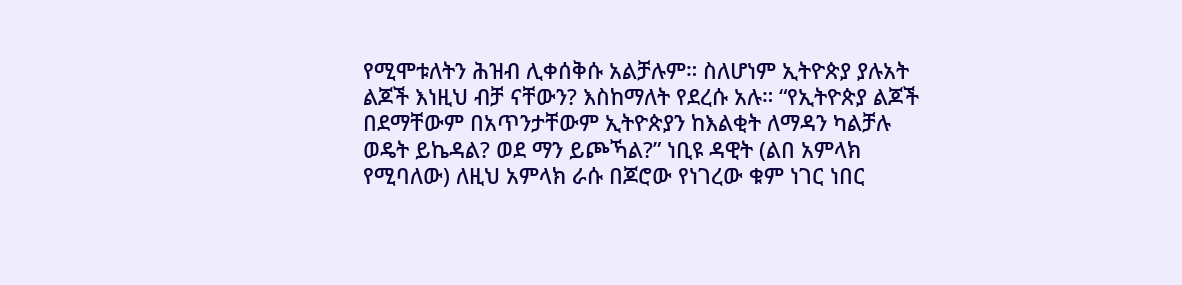የሚሞቱለትን ሕዝብ ሊቀሰቅሱ አልቻሉም። ስለሆነም ኢትዮጵያ ያሉአት ልጆች እነዚህ ብቻ ናቸውን? እስከማለት የደረሱ አሉ። “የኢትዮጵያ ልጆች በደማቸውም በአጥንታቸውም ኢትዮጵያን ከእልቂት ለማዳን ካልቻሉ ወዴት ይኬዳል? ወደ ማን ይጮኻል?” ነቢዩ ዳዊት (ልበ አምላክ የሚባለው) ለዚህ አምላክ ራሱ በጆሮው የነገረው ቁም ነገር ነበር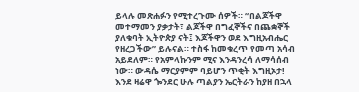ይላሉ መጽሐፉን የሚተረጉሙ ሰዎች። “በልጆችዋ መተማመን ያቃታት፣ ልጆችዋ በግፈኞችና በጨቋኞች ያለቁባት ኢትዮጵያ ናት፤ እጆችዋን ወደ እግዚአብሔር የዘረጋችው” ይሉናል። ተስፋ ከመቁረጥ የመጣ አሳብ አይደለም። የአምላኩንም ሚና እንዳንረሳ ለማሳሰብ ነው። ውዳሴ ማርያምም ባይሆን ጥቂት እግዚኦታ!
እንደ ዛሬዋ ጐንደር ሁሉ ጣልያን ኤርትራን ከያዘ በኋላ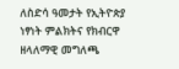ለስድሳ ዓመታት የኢትዮጵያ ነፃነት ምልክትና የክብርዋ ዘላለማዊ መግለጫ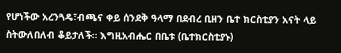የሆነችው አረንጓዴ፣ብጫና ቀይ ሰንደቅ ዓላማ በደብረ ቢዘን ቤተ ክርስቲያን አናት ላይ ስትውለበለብ ቆይታለች። እግዚአብሔር በቤቱ (ቤተክርስቲያኑ)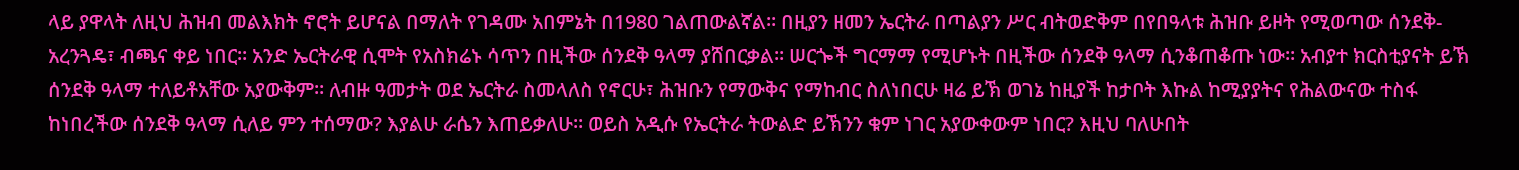ላይ ያዋላት ለዚህ ሕዝብ መልእክት ኖሮት ይሆናል በማለት የገዳሙ አበምኔት በ1980 ገልጠውልኛል። በዚያን ዘመን ኤርትራ በጣልያን ሥር ብትወድቅም በየበዓላቱ ሕዝቡ ይዞት የሚወጣው ሰንደቅ- አረንጓዴ፣ ብጫና ቀይ ነበር። አንድ ኤርትራዊ ሲሞት የአስክሬኑ ሳጥን በዚችው ሰንደቅ ዓላማ ያሸበርቃል። ሠርጐች ግርማማ የሚሆኑት በዚችው ሰንደቅ ዓላማ ሲንቆጠቆጡ ነው። አብያተ ክርስቲያናት ይኽ ሰንደቅ ዓላማ ተለይቶአቸው አያውቅም። ለብዙ ዓመታት ወደ ኤርትራ ስመላለስ የኖርሁ፣ ሕዝቡን የማውቅና የማከብር ስለነበርሁ ዛሬ ይኽ ወገኔ ከዚያች ከታቦት እኩል ከሚያያትና የሕልውናው ተስፋ ከነበረችው ሰንደቅ ዓላማ ሲለይ ምን ተሰማው? እያልሁ ራሴን እጠይቃለሁ። ወይስ አዲሱ የኤርትራ ትውልድ ይኽንን ቁም ነገር አያውቀውም ነበር? እዚህ ባለሁበት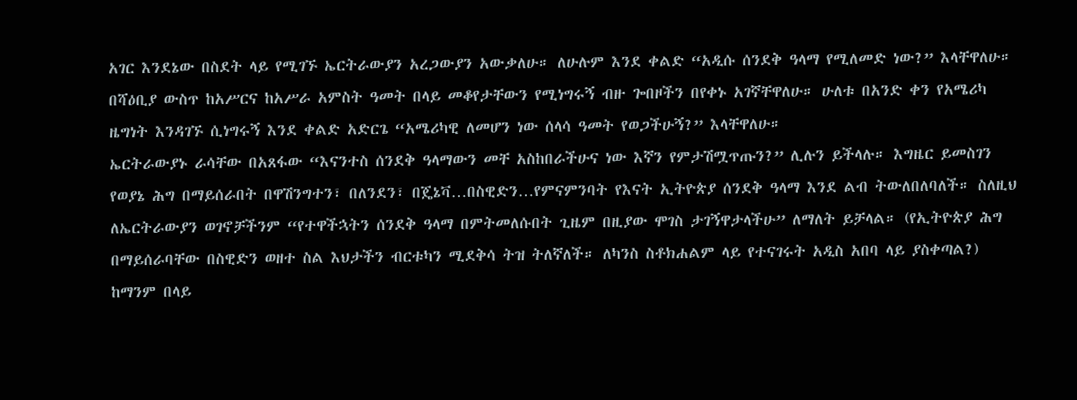አገር እንደኔው በስደት ላይ የሚገኙ ኤርትራውያን አረጋውያን አውቃለሁ። ለሁሉም እንደ ቀልድ “አዲሱ ሰንደቅ ዓላማ የሚለመድ ነው?” እላቸዋለሁ። በሻዕቢያ ውስጥ ከአሥርና ከአሥራ አምስት ዓመት በላይ መቆየታቸውን የሚነግሩኝ ብዙ ጐበዞችን በየቀኑ አገኛቸዋለሁ። ሁለቱ በአንድ ቀን የአሜሪካ ዜግነት እንዳገኙ ሲነግሩኝ እንደ ቀልድ አድርጌ “አሜሪካዊ ለመሆን ነው ሰላሳ ዓመት የወጋችሁኝ?” እላቸዋለሁ።
ኤርትራውያኑ ራሳቸው በአጸፋው “እናንተስ ሰንደቅ ዓላማውን መቸ አስከበራችሁና ነው እኛን የምታሽሟጥጡን?” ሊሉን ይችላሉ። እግዜር ይመስገን የወያኔ ሕግ በማይሰራበት በዋሽንግተን፣ በለንደን፣ በጄኔቫ…በስዊድን…የምናምንባት የእናት ኢትዮጵያ ሰንደቅ ዓላማ እንደ ልብ ትውለበለባለች። ስለዚህ ለኤርትራውያን ወገኖቻችንም “የተዋችኋትን ሰንደቅ ዓላማ በምትመለሱበት ጊዜም በዚያው ሞገስ ታገኝዋታላችሁ” ለማለት ይቻላል። (የኢትዮጵያ ሕግ በማይሰራባቸው በስዊድን ወዘተ ስል እህታችን ብርቱካን ሚደቅሳ ትዝ ትለኛለች። ለካንስ ስቶክሐልም ላይ የተናገሩት አዲስ አበባ ላይ ያስቀጣል?)
ከማንም በላይ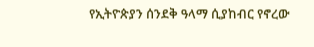የኢትዮጵያን ሰንደቅ ዓላማ ሲያከብር የኖረው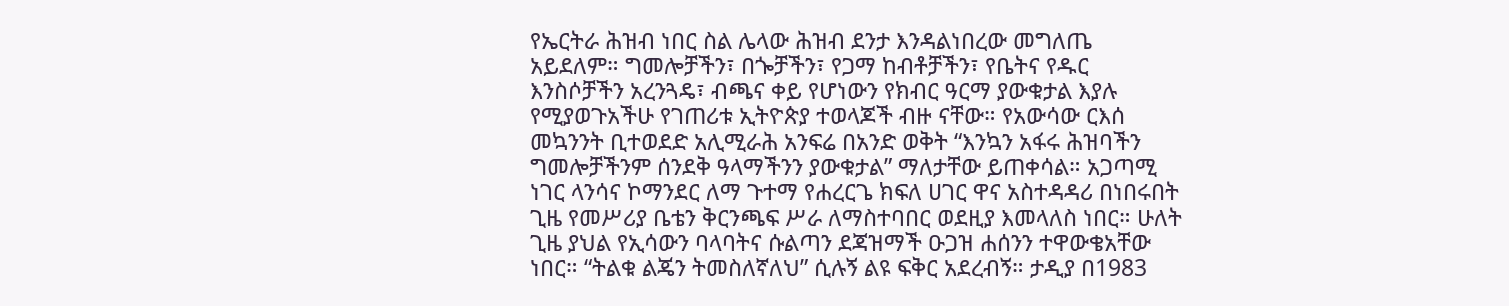የኤርትራ ሕዝብ ነበር ስል ሌላው ሕዝብ ደንታ እንዳልነበረው መግለጤ አይደለም። ግመሎቻችን፣ በጐቻችን፣ የጋማ ከብቶቻችን፣ የቤትና የዱር እንስሶቻችን አረንጓዴ፣ ብጫና ቀይ የሆነውን የክብር ዓርማ ያውቁታል እያሉ የሚያወጉአችሁ የገጠሪቱ ኢትዮጵያ ተወላጆች ብዙ ናቸው። የአውሳው ርእሰ መኳንንት ቢተወደድ አሊሚራሕ አንፍሬ በአንድ ወቅት “እንኳን አፋሩ ሕዝባችን ግመሎቻችንም ሰንደቅ ዓላማችንን ያውቁታል” ማለታቸው ይጠቀሳል። አጋጣሚ ነገር ላንሳና ኮማንደር ለማ ጉተማ የሐረርጌ ክፍለ ሀገር ዋና አስተዳዳሪ በነበሩበት ጊዜ የመሥሪያ ቤቴን ቅርንጫፍ ሥራ ለማስተባበር ወደዚያ እመላለስ ነበር። ሁለት ጊዜ ያህል የኢሳውን ባላባትና ሱልጣን ደጃዝማች ዑጋዝ ሐሰንን ተዋውቄአቸው ነበር። “ትልቁ ልጄን ትመስለኛለህ” ሲሉኝ ልዩ ፍቅር አደረብኝ። ታዲያ በ1983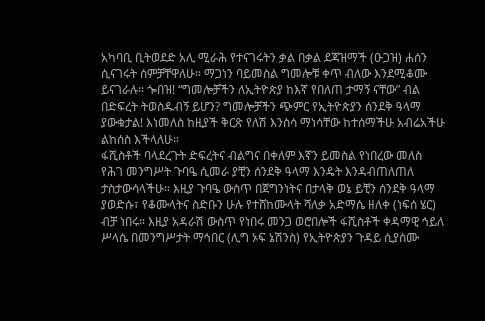አካባቢ ቢትወደድ አሊ ሚራሕ የተናገሩትን ቃል በቃል ደጃዝማች (ዑጋዝ) ሐሰን ሲናገሩት ሰምቻቸዋለሁ። ማጋነን ባይመስል ግመሎቹ ቀጥ ብለው እንደሚቆሙ ይናገራሉ። ጐበዝ! “ግመሎቻችን ለኢትዮጵያ ከእኛ የበለጠ ታማኝ ናቸው” ብል በድፍረት ትወስዱብኝ ይሆን? ግመሎቻችን ጭምር የኢትዮጵያን ሰንደቅ ዓላማ ያውቁታል! እነመለስ ከዚያች ቅርጽ የለሽ እንስሳ ማነሳቸው ከተሰማችሁ አብሬአችሁ ልከሰስ እችላለሁ።
ፋሺስቶች ባላደረጉት ድፍረትና ብልግና በቀለም እኛን ይመስል የነበረው መለስ የሕገ መንግሥት ጉባዔ ሲመራ ያቺን ሰንደቅ ዓላማ እንዴት እንዳብጠለጠለ ታስታውሳላችሁ። እዚያ ጉባዔ ውስጥ በጀግንነትና በታላቅ ወኔ ይቺን ሰንደቅ ዓላማ ያወድሱ፣ የቆሙላትና ስድቡን ሁሉ የተሸከሙላት ሻለቃ አድማሴ ዘለቀ (ነፍሰ ሄር) ብቻ ነበሩ። እዚያ አዳራሽ ውስጥ የነበሩ መንጋ ወሮበሎች ፋሺስቶች ቀዳማዊ ኅይለ ሥላሴ በመንግሥታት ማኅበር (ሊግ ኦፍ ኔሽንስ) የኢትዮጵያን ጉዳይ ሲያሰሙ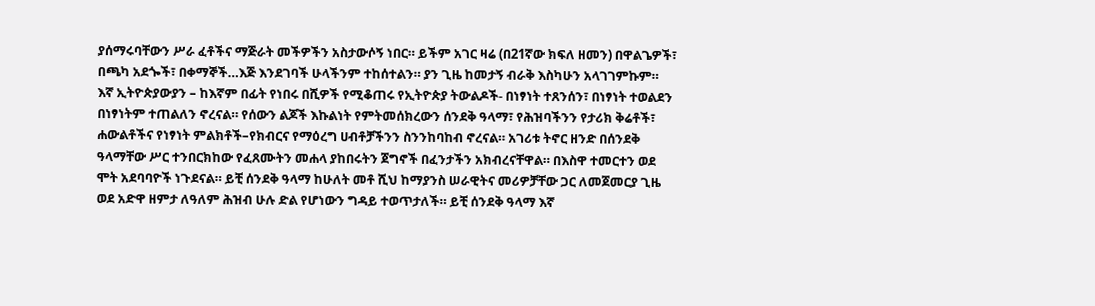ያሰማሩባቸውን ሥራ ፈቶችና ማጅራት መችዎችን አስታውሶኝ ነበር። ይችም አገር ዛሬ (በ21ኛው ክፍለ ዘመን) በዋልጌዎች፣ በጫካ አደጐች፣ በቀማኞች…እጅ እንደገባች ሁላችንም ተከሰተልን። ያን ጊዜ ከመታኝ ብራቅ እስካሁን አላገገምኩም።
እኛ ኢትዮጵያውያን – ከእኛም በፊት የነበሩ በሺዎች የሚቆጠሩ የኢትዮጵያ ትውልዶች- በነፃነት ተጸንሰን፣ በነፃነት ተወልደን በነፃነትም ተጠልለን ኖረናል። የሰውን ልጆች እኩልነት የምትመሰክረውን ሰንደቅ ዓላማ፣ የሕዝባችንን የታሪክ ቅሬቶች፣ ሐውልቶችና የነፃነት ምልክቶች–የክብርና የማዕረግ ሀብቶቻችንን ስንንከባከብ ኖረናል። አገሪቱ ትኖር ዘንድ በሰንደቅ ዓላማቸው ሥር ተንበርክከው የፈጸሙትን መሐላ ያከበሩትን ጀግኖች በፈንታችን አክብረናቸዋል። በእስዋ ተመርተን ወደ ሞት አደባባዮች ነጉደናል። ይቺ ሰንደቅ ዓላማ ከሁለት መቶ ሺህ ከማያንስ ሠራዊትና መሪዎቻቸው ጋር ለመጀመርያ ጊዜ ወደ አድዋ ዘምታ ለዓለም ሕዝብ ሁሉ ድል የሆነውን ግዳይ ተወጥታለች። ይቺ ሰንደቅ ዓላማ እኛ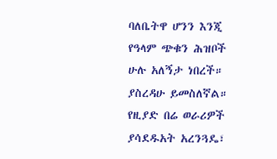ባለቤትዋ ሆንን እንጂ የዓላም ጭቁን ሕዝቦች ሁሉ አለኝታ ነበረች። ያስረዳሁ ይመስለኛል።
የዚያድ በሬ ወራሪዎች ያሳደዱአት አረንጓዴ፣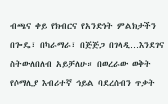ብጫና ቀይ የክብርና የአንድነት ምልክታችን በጐዴ፣ በካራማራ፣ በጅጅጋ በገላዲ…እንደገና ስትውለበለብ አይቻለሁ። በወረራው ወቅት የሶማሊያ እብሪተኛ ኅይል ባደረሰብን ጥቃት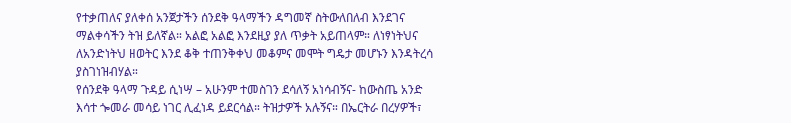የተቃጠለና ያለቀሰ አንጀታችን ሰንደቅ ዓላማችን ዳግመኛ ስትውለበለብ እንደገና ማልቀሳችን ትዝ ይለኛል። አልፎ አልፎ እንደዚያ ያለ ጥቃት አይጠላም። ለነፃነትህና ለአንድነትህ ዘወትር እንደ ቆቅ ተጠንቅቀህ መቆምና መሞት ግዴታ መሆኑን እንዳትረሳ ያስገነዝብሃል።
የሰንደቅ ዓላማ ጉዳይ ሲነሣ – አሁንም ተመስገን ደሳለኝ አነሳብኝና- ከውስጤ አንድ እሳተ ጐመራ መሳይ ነገር ሊፈነዳ ይደርሳል። ትዝታዎች አሉኝና። በኤርትራ በረሃዎች፣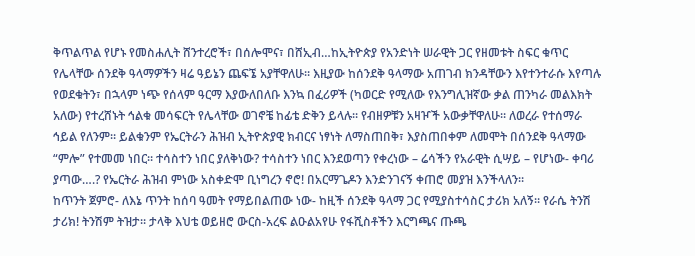ቅጥልጥል የሆኑ የመስሐሊት ሸንተረሮች፣ በሰሎሞና፣ በሸኢብ…ከኢትዮጵያ የአንድነት ሠራዊት ጋር የዘመቱት ስፍር ቁጥር የሌላቸው ሰንደቅ ዓላማዎችን ዛሬ ዓይኔን ጨፍኜ አያቸዋለሁ። እዚያው ከሰንደቅ ዓላማው አጠገብ ክንዳቸውን እየተንተራሱ እየጣሉ የወደቁትን፣ በኋላም ነጭ የሰላም ዓርማ እያውለበለቡ እንኳ በፈሪዎች (ካወርድ የሚለው የእንግሊዝኛው ቃል ጠንካራ መልእክት አለው) የተረሸኑት ኅልቁ መሳፍርት የሌላቸው ወገኖቼ ከፊቴ ድቅን ይላሉ። የብዘዎቹን አዛዦች አውቃቸዋለሁ። ለወረራ የተሰማራ ኅይል የለንም። ይልቁንም የኤርትራን ሕዝብ ኢትዮጵያዊ ክብርና ነፃነት ለማስጠበቅ፣ እያስጠበቀም ለመሞት በሰንደቅ ዓላማው “ምሎ” የተመመ ነበር። ተሳስተን ነበር ያለቅነው? ተሳስተን ነበር እንደወጣን የቀረነው – ሬሳችን የአራዊት ሲሣይ – የሆነው- ቀባሪ ያጣው….? የኤርትራ ሕዝብ ምነው አስቀድሞ ቢነግረን ኖሮ! በአርማጌዶን እንድንገናኝ ቀጠሮ መያዝ እንችላለን።
ከጥንት ጀምሮ- ለእኔ ጥንት ከሰባ ዓመት የማይበልጠው ነው- ከዚች ሰንደቅ ዓላማ ጋር የሚያስተሳስር ታሪክ አለኝ። የራሴ ትንሽ ታሪክ! ትንሽም ትዝታ። ታላቅ እህቴ ወይዘሮ ውርስ-አረፍ ልዑልአየሁ የፋሺስቶችን እርግጫና ጡጫ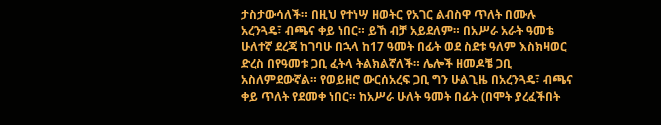ታስታውሳለች። በዚህ የተነሣ ዘወትር የአገር ልብስዋ ጥለት በሙሉ አረንጓዴ፣ ብጫና ቀይ ነበር። ይኸ ብቻ አይደለም። በአሥራ አራት ዓመቴ ሁለተኛ ደረጃ ከገባሁ በኋላ ከ17 ዓመት በፊት ወደ ስደቱ ዓለም እስክዛወር ድረስ በየዓመቱ ጋቢ ፈትላ ትልክልኛለች። ሌሎች ዘመዶቼ ጋቢ አስለምደውኛል። የወይዘሮ ውርሰአረፍ ጋቢ ግን ሁልጊዜ በአረንጓዴ፣ ብጫና ቀይ ጥለት የደመቀ ነበር። ከአሥራ ሁለት ዓመት በፊት (በሞት ያረፈችበት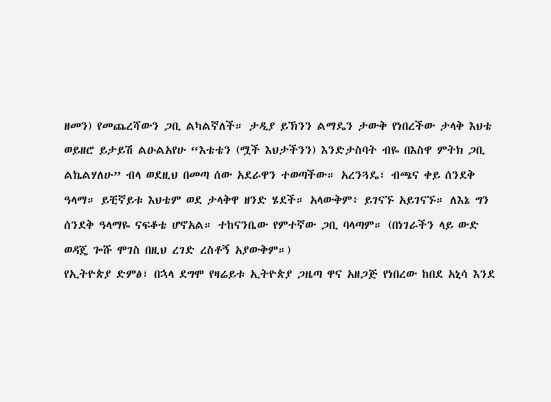ዘመን) የመጨረሻውን ጋቢ ልካልኛለች። ታዲያ ይኽንን ልማዴን ታውቅ የነበረችው ታላቅ እህቴ ወይዘሮ ይታይሽ ልዑልአየሁ “እቴቴን (ሟች እህታችንን) እንድታስባት ብዬ በእስዋ ምትክ ጋቢ ልኬልሃለሁ” ብላ ወደዚህ በመጣ ሰው አደራዋን ተወጣችው። አረንጓዴ፣ ብጫና ቀይ ሰንደቅ ዓላማ። ይቺኛይቱ እህቴም ወደ ታላቅዋ ዘንድ ሄደች። አላውቅም፥ ይገናኙ አይገናኙ። ለእኔ ግን ሰንደቅ ዓላማዬ ናፍቆቴ ሆኖአል። ተከናንቤው የምተኛው ጋቢ ባላጣም። (በነገራችን ላይ ውድ ወዳጄ ጐሹ ሞገስ በዚህ ረገድ ረስቶኝ አያውቅም።)
የኢትዮጵያ ድምፅ፣ በኋላ ደግሞ የዛሬይቱ ኢትዮጵያ ጋዜጣ ዋና አዘጋጅ የነበረው ከበደ አኒሳ እንደ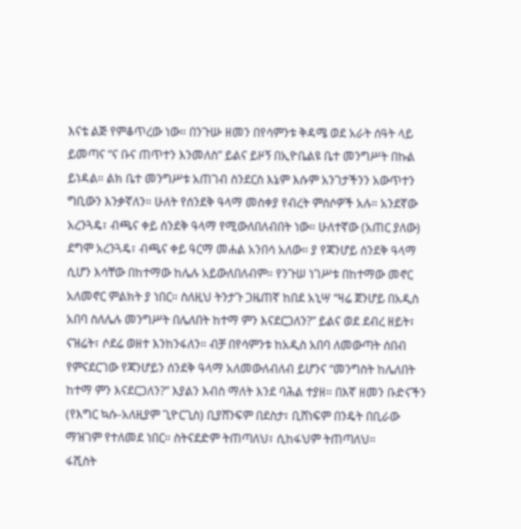እናቴ ልጅ የምቆጥረው ነው። በንጉሡ ዘመን በየሳምንቱ ቅዳሜ ወደ አራት ሰዓት ላይ ይመጣና “ና ቡና ጠጥተን እንመለስ” ይልና ይዞኝ በኢዮቤልዩ ቤተ መንግሥት በኩል ይነዳል። ልክ ቤተ መንግሥቱ አጠገብ ስንደርስ እኔም እሱም አንገታችንን አውጥተን ግቢውን እንቃኛለን። ሁለት የሰንደቅ ዓላማ መስቀያ የብረት ምሰሶዎች አሉ። አንደኛው አረንጓዴ፣ ብጫና ቀይ ሰንደቅ ዓላማ የሚውለበለብበት ነው። ሁለተኛው (አጠር ያለው) ደግሞ አረንጓዴ፣ ብጫና ቀይ ዓርማ መሐል አንበሳ አለው። ያ የጃንሆይ ሰንደቅ ዓላማ ሲሆን እሳቸው በከተማው ከሌሉ አይውለበለብም። የንጉሠ ነገሥቱ በከተማው መኖር አለመኖር ምልክት ያ ነበር። ስለዚህ ትንታጉ ጋዜጠኛ ከበደ አኒሣ “ዛሬ ጀንሆይ በአዲስ አበባ ስለሌሉ መንግሥት በሌለበት ከተማ ምን እናደርጋለን?” ይልና ወደ ደብረ ዘይት፣ ናዝሬት፣ ሶደሬ ወዘተ እንከንፋለን። ብቻ በየሳምንቱ ከአዲስ አበባ ለመውጣት ሰበብ የምናደርገው የጃንሆይን ሰንደቅ ዓላማ አለመውለብለብ ይሆንና “መንግስት ከሌለበት ከተማ ምን እናደርጋለን?” እያልን እብስ ማለት እንደ ባሕል ተያዘ። በእኛ ዘመን ቡድናችን (የእግር ኳሱ-አለዚያም ጊዮርጊስ) ቢያሸንፍም በደስታ፣ ቢሸነፍም በንዴት በቢራው ማዝገም የተለመደ ነበር። ስትናደድም ትጠጣለህ፣ ሲከፋህም ትጠጣለህ።
ፋሺስት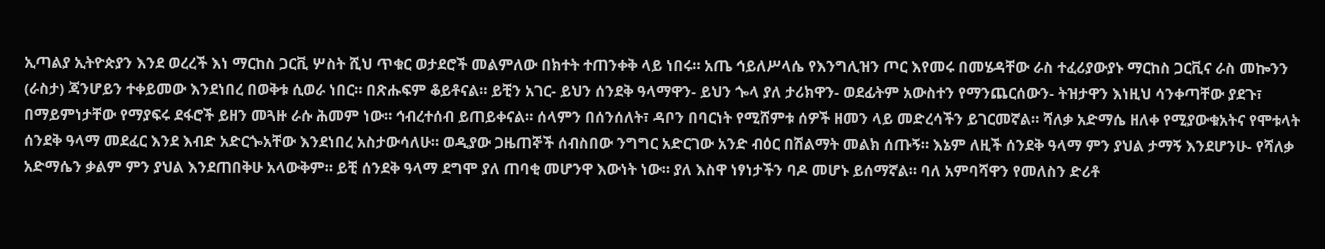ኢጣልያ ኢትዮጵያን እንደ ወረረች እነ ማርከስ ጋርቪ ሦስት ሺህ ጥቁር ወታደሮች መልምለው በክተት ተጠንቀቅ ላይ ነበሩ። አጤ ኅይለሥላሴ የእንግሊዝን ጦር እየመሩ በመሄዳቸው ራስ ተፈሪያውያኑ ማርከስ ጋርቪና ራስ መኰንን (ራስታ) ጃንሆይን ተቀይመው እንደነበረ በወቅቱ ሲወራ ነበር። በጽሑፍም ቆይቶናል። ይቺን አገር- ይህን ሰንደቅ ዓላማዋን- ይህን ጐላ ያለ ታሪክዋን- ወደፊትም አውስተን የማንጨርሰውን- ትዝታዋን እነዚህ ሳንቀጣቸው ያደጉ፣ በማይምነታቸው የማያፍሩ ደፋሮች ይዘን መጓዙ ራሱ ሕመም ነው። ኅብረተሰብ ይጠይቀናል። ሰላምን በሰንሰለት፣ ዳቦን በባርነት የሚሸምቱ ሰዎች ዘመን ላይ መድረሳችን ይገርመኛል። ሻለቃ አድማሴ ዘለቀ የሚያውቁአትና የሞቱላት ሰንደቅ ዓላማ መደፈር እንደ እብድ አድርጐአቸው እንደነበረ አስታውሳለሁ። ወዲያው ጋዜጠኞች ሰብስበው ንግግር አድርገው አንድ ብዕር በሽልማት መልክ ሰጡኝ። እኔም ለዚች ሰንደቅ ዓላማ ምን ያህል ታማኝ እንደሆንሁ- የሻለቃ አድማሴን ቃልም ምን ያህል እንደጠበቅሁ አላውቅም። ይቺ ሰንደቅ ዓላማ ደግሞ ያለ ጠባቂ መሆንዋ እውነት ነው። ያለ እስዋ ነፃነታችን ባዶ መሆኑ ይሰማኛል። ባለ አምባሻዋን የመለስን ድሪቶ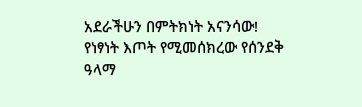አደራችሁን በምትክነት አናንሳው!
የነፃነት እጦት የሚመሰክረው የሰንደቅ ዓላማ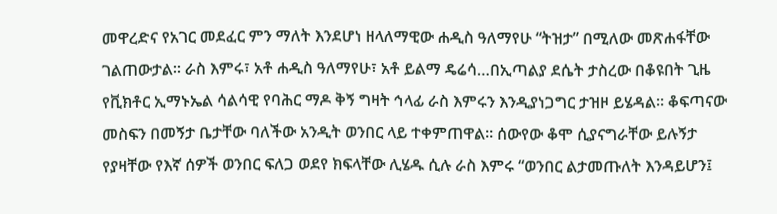መዋረድና የአገር መደፈር ምን ማለት እንደሆነ ዘላለማዊው ሐዲስ ዓለማየሁ “ትዝታ” በሚለው መጽሐፋቸው ገልጠውታል። ራስ እምሩ፣ አቶ ሐዲስ ዓለማየሁ፣ አቶ ይልማ ዴሬሳ…በኢጣልያ ደሴት ታስረው በቆዩበት ጊዜ የቪክቶር ኢማኑኤል ሳልሳዊ የባሕር ማዶ ቅኝ ግዛት ኅላፊ ራስ እምሩን እንዲያነጋግር ታዝዞ ይሄዳል። ቆፍጣናው መስፍን በመኝታ ቤታቸው ባለችው አንዲት ወንበር ላይ ተቀምጠዋል። ሰውየው ቆሞ ሲያናግራቸው ይሉኝታ የያዛቸው የእኛ ሰዎች ወንበር ፍለጋ ወደየ ክፍላቸው ሊሄዱ ሲሉ ራስ እምሩ “ወንበር ልታመጡለት እንዳይሆን፤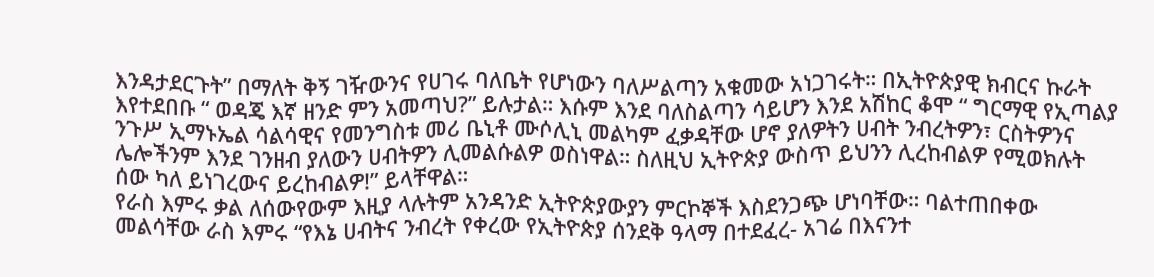እንዳታደርጉት” በማለት ቅኝ ገዥውንና የሀገሩ ባለቤት የሆነውን ባለሥልጣን አቁመው አነጋገሩት። በኢትዮጵያዊ ክብርና ኩራት እየተደበቡ “ ወዳጄ እኛ ዘንድ ምን አመጣህ?” ይሉታል። እሱም እንደ ባለስልጣን ሳይሆን እንደ አሽከር ቆሞ “ ግርማዊ የኢጣልያ ንጉሥ ኢማኑኤል ሳልሳዊና የመንግስቱ መሪ ቤኒቶ ሙሶሊኒ መልካም ፈቃዳቸው ሆኖ ያለዎትን ሀብት ንብረትዎን፣ ርስትዎንና ሌሎችንም እንደ ገንዘብ ያለውን ሀብትዎን ሊመልሱልዎ ወስነዋል። ስለዚህ ኢትዮጵያ ውስጥ ይህንን ሊረከብልዎ የሚወክሉት ሰው ካለ ይነገረውና ይረከብልዎ!” ይላቸዋል።
የራስ እምሩ ቃል ለሰውየውም እዚያ ላሉትም አንዳንድ ኢትዮጵያውያን ምርኮኞች እስደንጋጭ ሆነባቸው። ባልተጠበቀው መልሳቸው ራስ እምሩ “የእኔ ሀብትና ንብረት የቀረው የኢትዮጵያ ሰንደቅ ዓላማ በተደፈረ- አገሬ በእናንተ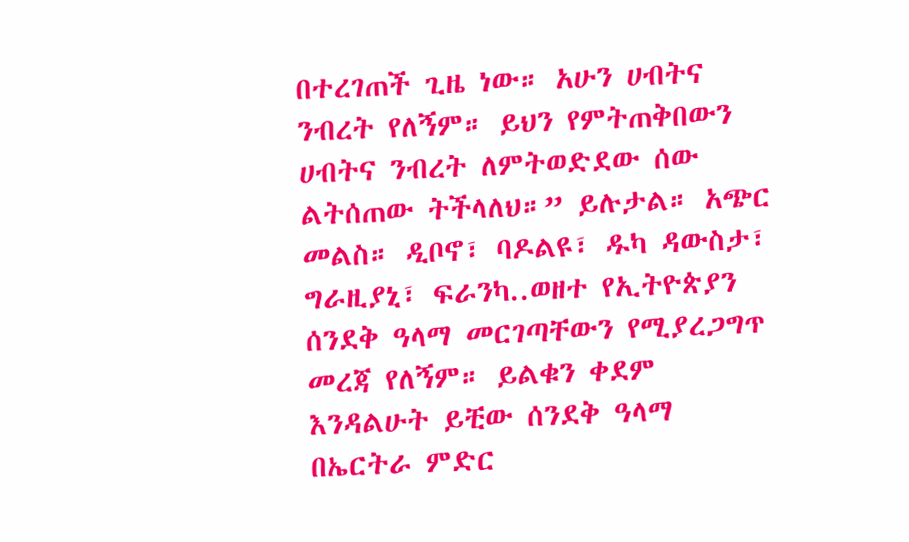በተረገጠች ጊዜ ነው። አሁን ሀብትና ንብረት የለኝም። ይህን የምትጠቅበውን ሀብትና ንብረት ለምትወድደው ሰው ልትሰጠው ትችላለህ።” ይሉታል። አጭር መልስ። ዲቦኖ፣ ባዶልዩ፣ ዱካ ዳውስታ፣ ግራዚያኒ፣ ፍራንካ..ወዘተ የኢትዮጵያን ሰንደቅ ዓላማ መርገጣቸውን የሚያረጋግጥ መረጃ የለኝም። ይልቁን ቀደም እንዳልሁት ይቺው ሰንደቅ ዓላማ በኤርትራ ምድር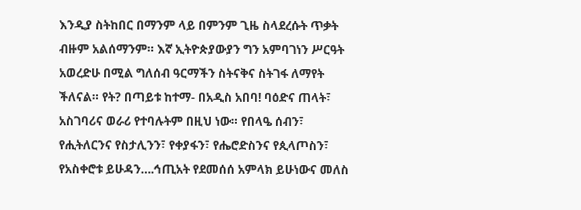እንዲያ ስትከበር በማንም ላይ በምንም ጊዜ ስላደረሱት ጥቃት ብዙም አልሰማንም። እኛ ኢትዮጵያውያን ግን አምባገነን ሥርዓት አወረድሁ በሚል ግለሰብ ዓርማችን ስትናቅና ስትገፋ ለማየት ችለናል። የት? በጣይቱ ከተማ- በአዲስ አበባ! ባዕድና ጠላት፣ አስገባሪና ወራሪ የተባሉትም በዚህ ነው። የበላዔ ሰብን፣ የሒትለርንና የስታሊንን፣ የቀያፋን፣ የሔሮድስንና የጲላጦስን፣ የአስቀሮቱ ይሁዳን….ኅጢአት የደመሰሰ አምላክ ይሁነውና መለስ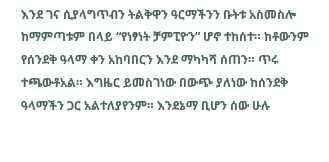እንደ ገና ሲያላግጥብን ትልቅዋን ዓርማችንን ቡትቱ አስመስሎ ከማምጣቱም በላይ “የነፃነት ቻምፒዮን” ሆኖ ተከሰተ። ከቶውንም የሰንደቅ ዓላማ ቀን አከባበርን እንደ ማካካሻ ሰጠን። ጥሩ ተጫውቶአል። እግዜር ይመስገነው በውጭ ያለነው ከሰንደቅ ዓላማችን ጋር አልተለያየንም። እንደኔማ ቢሆን ሰው ሁሉ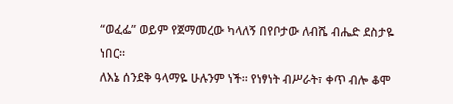“ወፈፌ” ወይም የጀማመረው ካላለኝ በየቦታው ለብሼ ብሔድ ደስታዬ ነበር።
ለእኔ ሰንደቅ ዓላማዬ ሁሉንም ነች። የነፃነት ብሥራት፣ ቀጥ ብሎ ቆሞ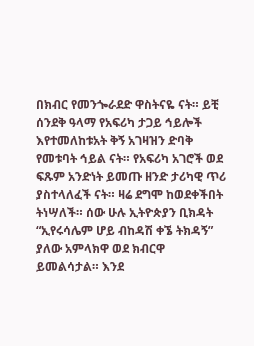በክብር የመንጐራደድ ዋስትናዬ ናት። ይቺ ሰንደቅ ዓላማ የአፍሪካ ታጋይ ኅይሎች እየተመለከቱአት ቅኝ አገዛዝን ድባቅ የመቱባት ኅይል ናት። የአፍሪካ አገሮች ወደ ፍጹም አንድነት ይመጡ ዘንድ ታሪካዊ ጥሪ ያስተላለፈች ናት። ዛሬ ደግሞ ከወደቀችበት ትነሣለች። ሰው ሁሉ ኢትዮጵያን ቢክዳት “ኢየሩሳሌም ሆይ ብከዳሽ ቀኜ ትክዳኝ” ያለው አምላክዋ ወደ ክብርዋ ይመልሳታል። እንደ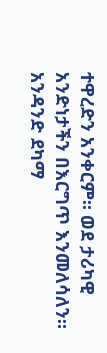ተዋረድን አንቀርም። ወደ ታሪካዊ አንድነታችን በእርግጥ እንመለሳለን። አንዳንድ ደካማ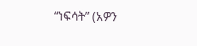“ነፍሳት” (አዎን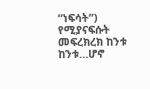“ነፍሳት”) የሚያናፍሱት መፍረክረክ ከንቱ ከንቱ…ሆኖ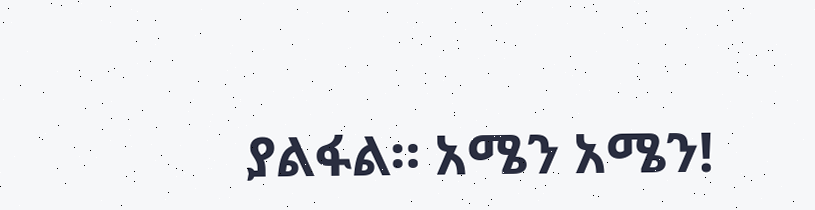ያልፋል። አሜን አሜን!